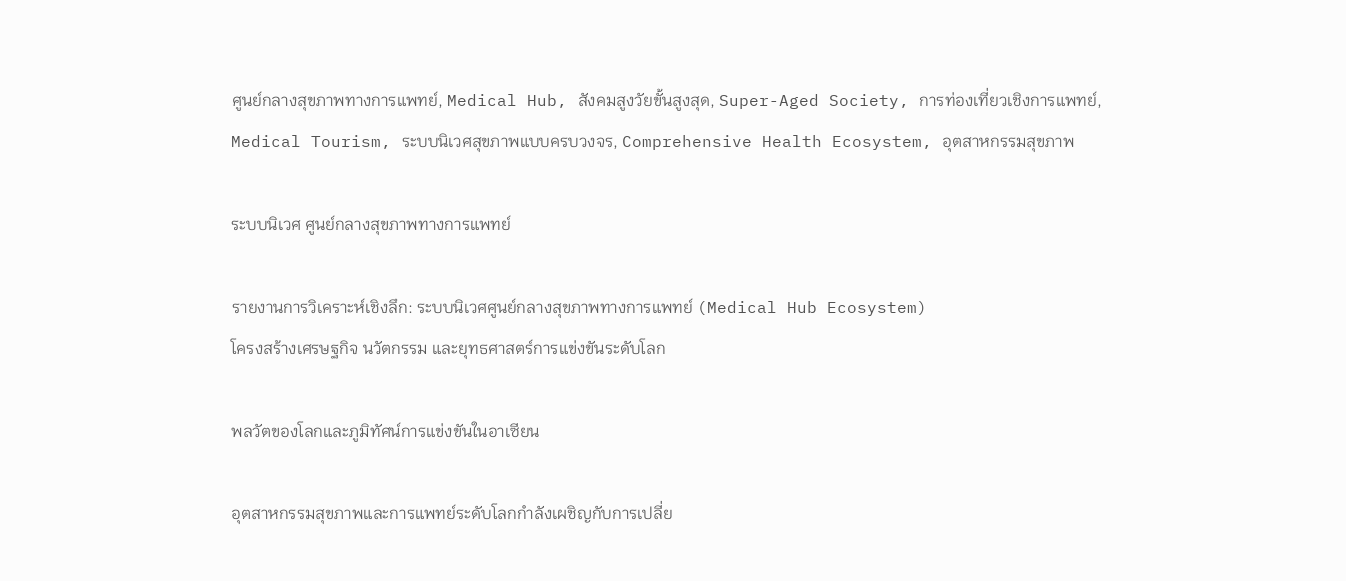ศูนย์กลางสุขภาพทางการแพทย์, Medical Hub, สังคมสูงวัยขั้นสูงสุด, Super-Aged Society, การท่องเที่ยวเชิงการแพทย์, Medical Tourism, ระบบนิเวศสุขภาพแบบครบวงจร, Comprehensive Health Ecosystem, อุตสาหกรรมสุขภาพ

ระบบนิเวศ ศูนย์กลางสุขภาพทางการแพทย์

รายงานการวิเคราะห์เชิงลึก: ระบบนิเวศศูนย์กลางสุขภาพทางการแพทย์ (Medical Hub Ecosystem)
โครงสร้างเศรษฐกิจ นวัตกรรม และยุทธศาสตร์การแข่งขันระดับโลก

พลวัตของโลกและภูมิทัศน์การแข่งขันในอาเซียน

อุตสาหกรรมสุขภาพและการแพทย์ระดับโลกกำลังเผชิญกับการเปลี่ย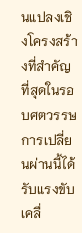นแปลงเชิงโครงสร้างที่สำคัญที่สุดในรอบศตวรรษ การเปลี่ยนผ่านนี้ได้รับแรงขับเคลื่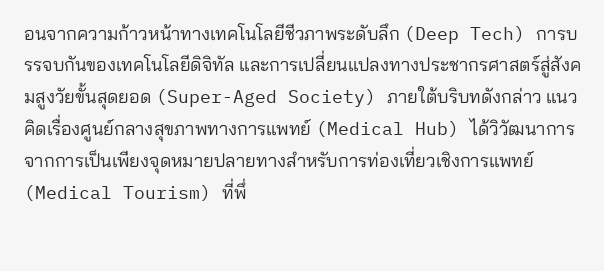อนจากความก้าวหน้าทางเทคโนโลยีชีวภาพระดับลึก (Deep Tech) การบรรจบกันของเทคโนโลยีดิจิทัล และการเปลี่ยนแปลงทางประชากรศาสตร์สู่สังคมสูงวัยขั้นสุดยอด (Super-Aged Society) ภายใต้บริบทดังกล่าว แนวคิดเรื่องศูนย์กลางสุขภาพทางการแพทย์ (Medical Hub) ได้วิวัฒนาการจากการเป็นเพียงจุดหมายปลายทางสำหรับการท่องเที่ยวเชิงการแพทย์ (Medical Tourism) ที่พึ่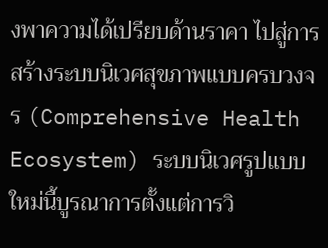งพาความได้เปรียบด้านราคา ไปสู่การสร้างระบบนิเวศสุขภาพแบบครบวงจร (Comprehensive Health Ecosystem) ระบบนิเวศรูปแบบใหม่นี้บูรณาการตั้งแต่การวิ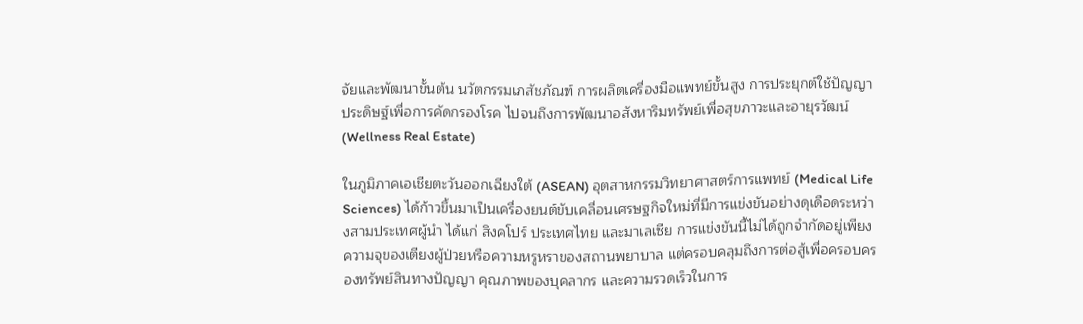จัยและพัฒนาขั้นต้น นวัตกรรมเภสัชภัณฑ์ การผลิตเครื่องมือแพทย์ขั้นสูง การประยุกต์ใช้ปัญญาประดิษฐ์เพื่อการคัดกรองโรค ไปจนถึงการพัฒนาอสังหาริมทรัพย์เพื่อสุขภาวะและอายุรวัฒน์ (Wellness Real Estate)

ในภูมิภาคเอเชียตะวันออกเฉียงใต้ (ASEAN) อุตสาหกรรมวิทยาศาสตร์การแพทย์ (Medical Life Sciences) ได้ก้าวขึ้นมาเป็นเครื่องยนต์ขับเคลื่อนเศรษฐกิจใหม่ที่มีการแข่งขันอย่างดุเดือดระหว่างสามประเทศผู้นำ ได้แก่ สิงคโปร์ ประเทศไทย และมาเลเซีย การแข่งขันนี้ไม่ได้ถูกจำกัดอยู่เพียงความจุของเตียงผู้ป่วยหรือความหรูหราของสถานพยาบาล แต่ครอบคลุมถึงการต่อสู้เพื่อครอบครองทรัพย์สินทางปัญญา คุณภาพของบุคลากร และความรวดเร็วในการ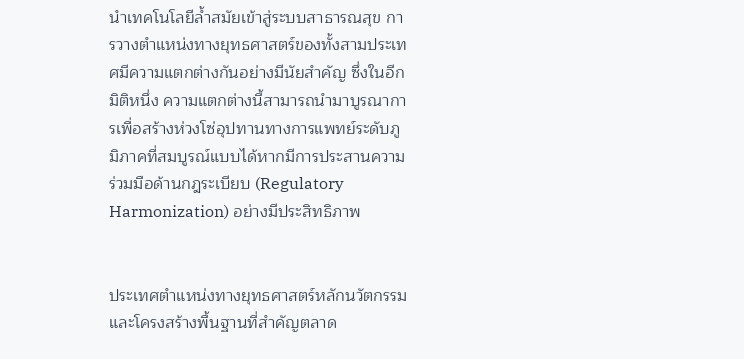นำเทคโนโลยีล้ำสมัยเข้าสู่ระบบสาธารณสุข การวางตำแหน่งทางยุทธศาสตร์ของทั้งสามประเทศมีความแตกต่างกันอย่างมีนัยสำคัญ ซึ่งในอีกมิติหนึ่ง ความแตกต่างนี้สามารถนำมาบูรณาการเพื่อสร้างห่วงโซ่อุปทานทางการแพทย์ระดับภูมิภาคที่สมบูรณ์แบบได้หากมีการประสานความร่วมมือด้านกฎระเบียบ (Regulatory Harmonization) อย่างมีประสิทธิภาพ


ประเทศตำแหน่งทางยุทธศาสตร์หลักนวัตกรรมและโครงสร้างพื้นฐานที่สำคัญตลาด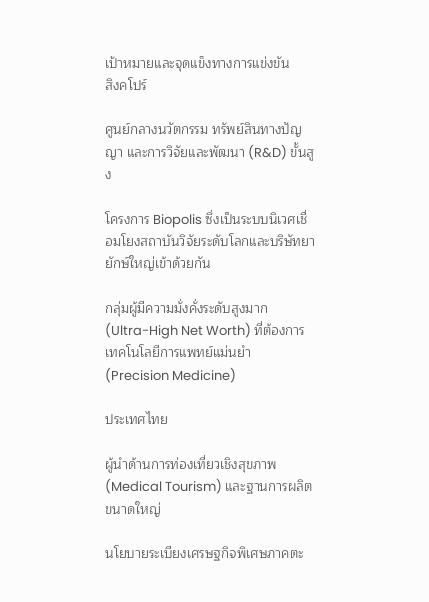เป้าหมายและจุดแข็งทางการแข่งขัน
สิงคโปร์

ศูนย์กลางนวัตกรรม ทรัพย์สินทางปัญญา และการวิจัยและพัฒนา (R&D) ขั้นสูง

โครงการ Biopolis ซึ่งเป็นระบบนิเวศเชื่อมโยงสถาบันวิจัยระดับโลกและบริษัทยายักษ์ใหญ่เข้าด้วยกัน

กลุ่มผู้มีความมั่งคั่งระดับสูงมาก (Ultra-High Net Worth) ที่ต้องการเทคโนโลยีการแพทย์แม่นยำ (Precision Medicine)

ประเทศไทย

ผู้นำด้านการท่องเที่ยวเชิงสุขภาพ (Medical Tourism) และฐานการผลิตขนาดใหญ่

นโยบายระเบียงเศรษฐกิจพิเศษภาคตะ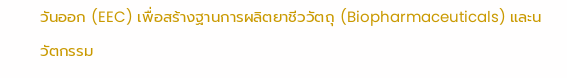วันออก (EEC) เพื่อสร้างฐานการผลิตยาชีววัตถุ (Biopharmaceuticals) และนวัตกรรม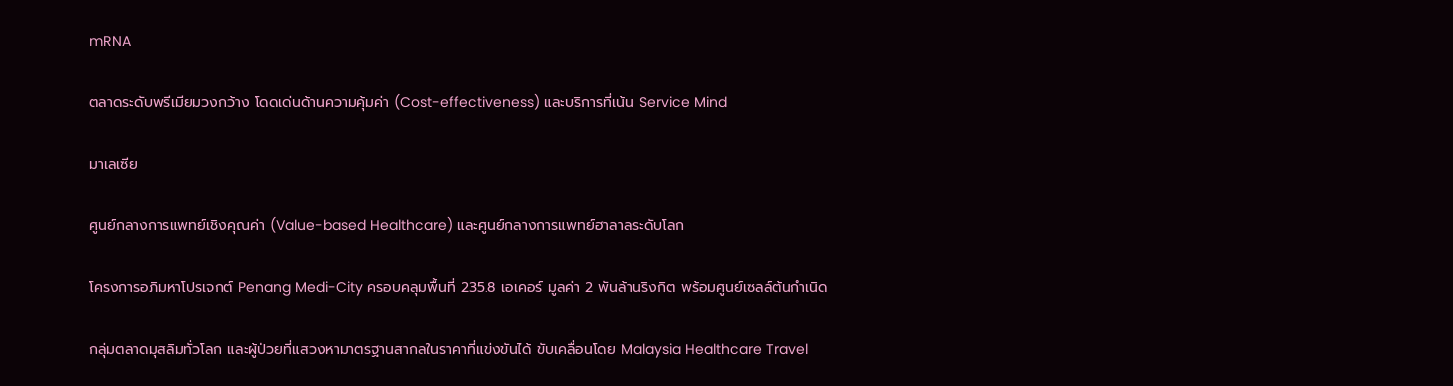mRNA

ตลาดระดับพรีเมียมวงกว้าง โดดเด่นด้านความคุ้มค่า (Cost-effectiveness) และบริการที่เน้น Service Mind

มาเลเซีย

ศูนย์กลางการแพทย์เชิงคุณค่า (Value-based Healthcare) และศูนย์กลางการแพทย์ฮาลาลระดับโลก

โครงการอภิมหาโปรเจกต์ Penang Medi-City ครอบคลุมพื้นที่ 235.8 เอเคอร์ มูลค่า 2 พันล้านริงกิต พร้อมศูนย์เซลล์ต้นกำเนิด

กลุ่มตลาดมุสลิมทั่วโลก และผู้ป่วยที่แสวงหามาตรฐานสากลในราคาที่แข่งขันได้ ขับเคลื่อนโดย Malaysia Healthcare Travel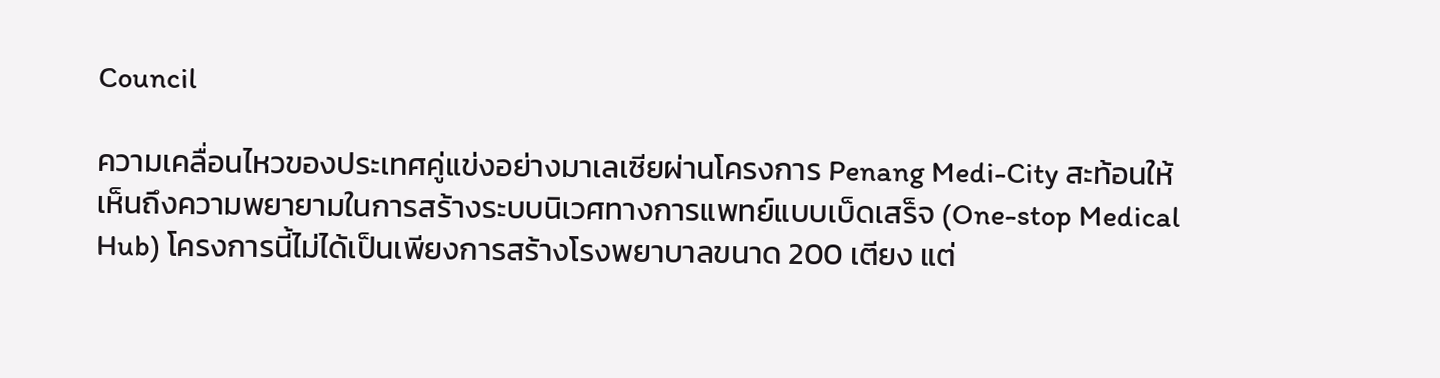Council

ความเคลื่อนไหวของประเทศคู่แข่งอย่างมาเลเซียผ่านโครงการ Penang Medi-City สะท้อนให้เห็นถึงความพยายามในการสร้างระบบนิเวศทางการแพทย์แบบเบ็ดเสร็จ (One-stop Medical Hub) โครงการนี้ไม่ได้เป็นเพียงการสร้างโรงพยาบาลขนาด 200 เตียง แต่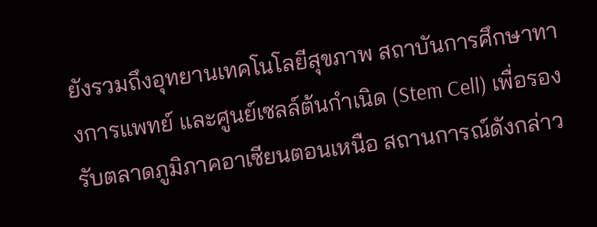ยังรวมถึงอุทยานเทคโนโลยีสุขภาพ สถาบันการศึกษาทางการแพทย์ และศูนย์เซลล์ต้นกำเนิด (Stem Cell) เพื่อรองรับตลาดภูมิภาคอาเซียนตอนเหนือ สถานการณ์ดังกล่าว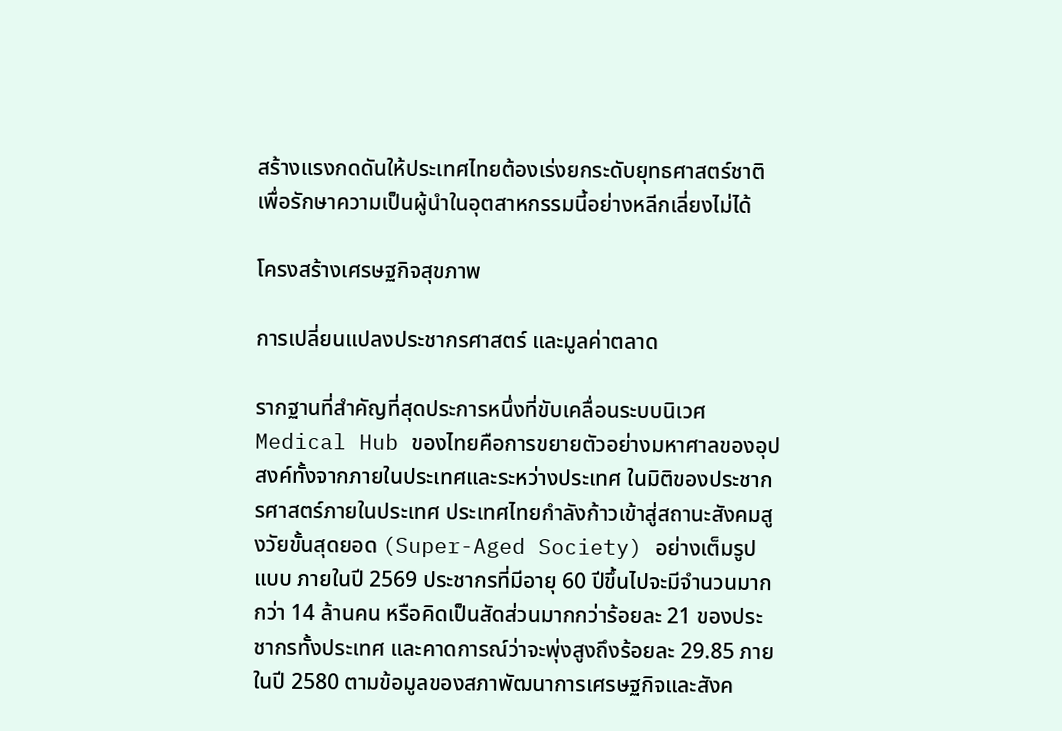สร้างแรงกดดันให้ประเทศไทยต้องเร่งยกระดับยุทธศาสตร์ชาติเพื่อรักษาความเป็นผู้นำในอุตสาหกรรมนี้อย่างหลีกเลี่ยงไม่ได้

โครงสร้างเศรษฐกิจสุขภาพ

การเปลี่ยนแปลงประชากรศาสตร์ และมูลค่าตลาด

รากฐานที่สำคัญที่สุดประการหนึ่งที่ขับเคลื่อนระบบนิเวศ Medical Hub ของไทยคือการขยายตัวอย่างมหาศาลของอุปสงค์ทั้งจากภายในประเทศและระหว่างประเทศ ในมิติของประชากรศาสตร์ภายในประเทศ ประเทศไทยกำลังก้าวเข้าสู่สถานะสังคมสูงวัยขั้นสุดยอด (Super-Aged Society) อย่างเต็มรูปแบบ ภายในปี 2569 ประชากรที่มีอายุ 60 ปีขึ้นไปจะมีจำนวนมากกว่า 14 ล้านคน หรือคิดเป็นสัดส่วนมากกว่าร้อยละ 21 ของประชากรทั้งประเทศ และคาดการณ์ว่าจะพุ่งสูงถึงร้อยละ 29.85 ภายในปี 2580 ตามข้อมูลของสภาพัฒนาการเศรษฐกิจและสังค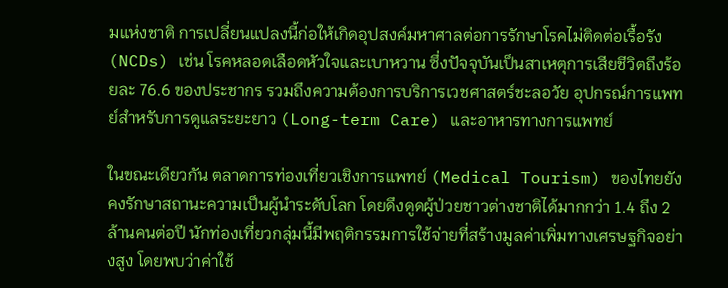มแห่งชาติ การเปลี่ยนแปลงนี้ก่อให้เกิดอุปสงค์มหาศาลต่อการรักษาโรคไม่ติดต่อเรื้อรัง (NCDs) เช่น โรคหลอดเลือดหัวใจและเบาหวาน ซึ่งปัจจุบันเป็นสาเหตุการเสียชีวิตถึงร้อยละ 76.6 ของประชากร รวมถึงความต้องการบริการเวชศาสตร์ชะลอวัย อุปกรณ์การแพทย์สำหรับการดูแลระยะยาว (Long-term Care) และอาหารทางการแพทย์

ในขณะเดียวกัน ตลาดการท่องเที่ยวเชิงการแพทย์ (Medical Tourism) ของไทยยังคงรักษาสถานะความเป็นผู้นำระดับโลก โดยดึงดูดผู้ป่วยชาวต่างชาติได้มากกว่า 1.4 ถึง 2 ล้านคนต่อปี นักท่องเที่ยวกลุ่มนี้มีพฤติกรรมการใช้จ่ายที่สร้างมูลค่าเพิ่มทางเศรษฐกิจอย่างสูง โดยพบว่าค่าใช้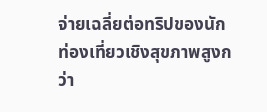จ่ายเฉลี่ยต่อทริปของนักท่องเที่ยวเชิงสุขภาพสูงกว่า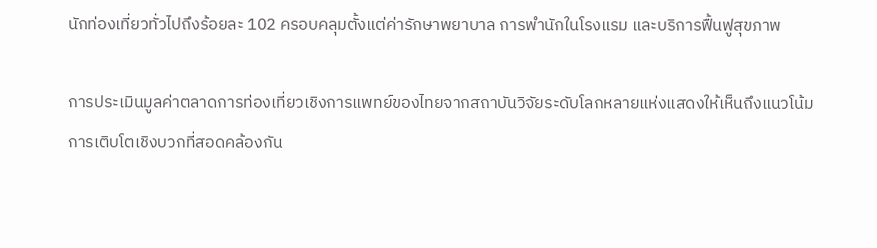นักท่องเที่ยวทั่วไปถึงร้อยละ 102 ครอบคลุมตั้งแต่ค่ารักษาพยาบาล การพำนักในโรงแรม และบริการฟื้นฟูสุขภาพ

การประเมินมูลค่าตลาดการท่องเที่ยวเชิงการแพทย์ของไทยจากสถาบันวิจัยระดับโลกหลายแห่งแสดงให้เห็นถึงแนวโน้มการเติบโตเชิงบวกที่สอดคล้องกัน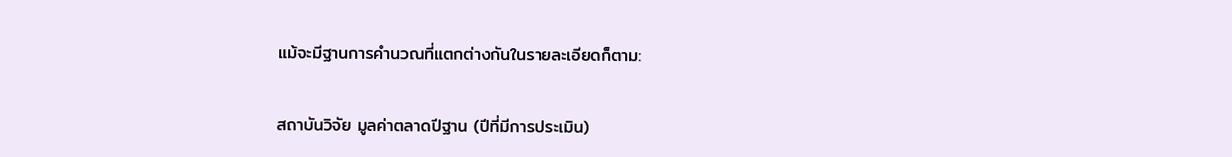แม้จะมีฐานการคำนวณที่แตกต่างกันในรายละเอียดก็ตาม:


สถาบันวิจัย มูลค่าตลาดปีฐาน (ปีที่มีการประเมิน)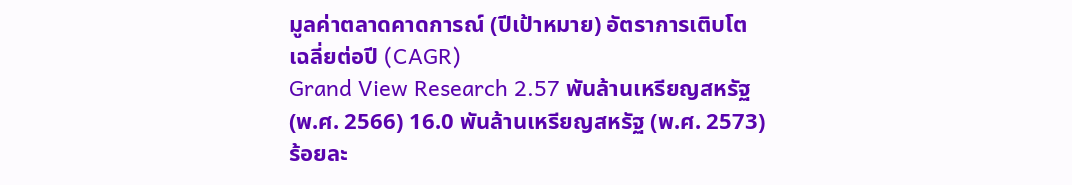มูลค่าตลาดคาดการณ์ (ปีเป้าหมาย) อัตราการเติบโตเฉลี่ยต่อปี (CAGR)
Grand View Research 2.57 พันล้านเหรียญสหรัฐ (พ.ศ. 2566) 16.0 พันล้านเหรียญสหรัฐ (พ.ศ. 2573) ร้อยละ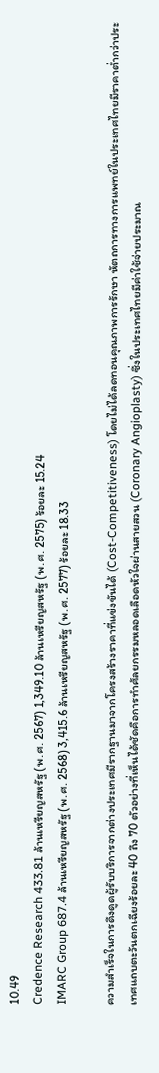10.49
Credence Research 433.81 ล้านเหรียญสหรัฐ (พ.ศ. 2567) 1,349.10 ล้านเหรียญสหรัฐ (พ.ศ. 2575) ร้อยละ 15.24
IMARC Group 687.4 ล้านเหรียญสหรัฐ (พ.ศ. 2568) 3,415.6 ล้านเหรียญสหรัฐ (พ.ศ. 2577) ร้อยละ 18.33

ความสำเร็จในการดึงดูดผู้รับบริการจากต่างประเทศมีรากฐานมาจากโครงสร้างราคาที่แข่งขันได้ (Cost-Competitiveness) โดยไม่ได้ลดทอนคุณภาพการรักษา หัตถการทางการแพทย์ในประเทศไทยมีราคาต่ำกว่าประเทศแถบตะวันตกเฉียงร้อยละ 40 ถึง 70 ตัวอย่างที่เห็นได้ชัดคือการทำศัลยกรรมหลอดเลือดหัวใจผ่านสายสวน (Coronary Angioplasty) ซึ่งในประเทศไทยมีค่าใช้จ่ายประมาณ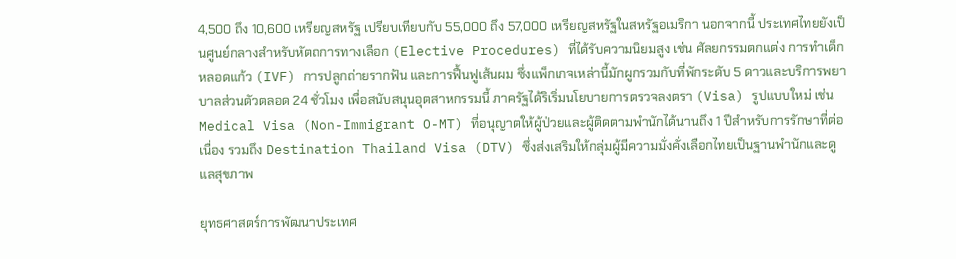4,500 ถึง 10,600 เหรียญสหรัฐ เปรียบเทียบกับ 55,000 ถึง 57,000 เหรียญสหรัฐในสหรัฐอเมริกา นอกจากนี้ ประเทศไทยยังเป็นศูนย์กลางสำหรับหัตถการทางเลือก (Elective Procedures) ที่ได้รับความนิยมสูง เช่น ศัลยกรรมตกแต่ง การทำเด็กหลอดแก้ว (IVF) การปลูกถ่ายรากฟัน และการฟื้นฟูเส้นผม ซึ่งแพ็กเกจเหล่านี้มักผูกรวมกับที่พักระดับ 5 ดาวและบริการพยาบาลส่วนตัวตลอด 24 ชั่วโมง เพื่อสนับสนุนอุตสาหกรรมนี้ ภาครัฐได้ริเริ่มนโยบายการตรวจลงตรา (Visa) รูปแบบใหม่ เช่น Medical Visa (Non-Immigrant O-MT) ที่อนุญาตให้ผู้ป่วยและผู้ติดตามพำนักได้นานถึง 1 ปีสำหรับการรักษาที่ต่อเนื่อง รวมถึง Destination Thailand Visa (DTV) ซึ่งส่งเสริมให้กลุ่มผู้มีความมั่งคั่งเลือกไทยเป็นฐานพำนักและดูแลสุขภาพ

ยุทธศาสตร์การพัฒนาประเทศ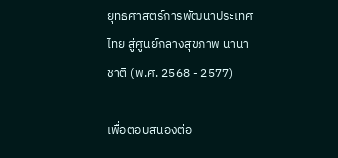ยุทธศาสตร์การพัฒนาประเทศไทย สู่ศูนย์กลางสุขภาพ นานาชาติ (พ.ศ. 2568 - 2577)

เพื่อตอบสนองต่อ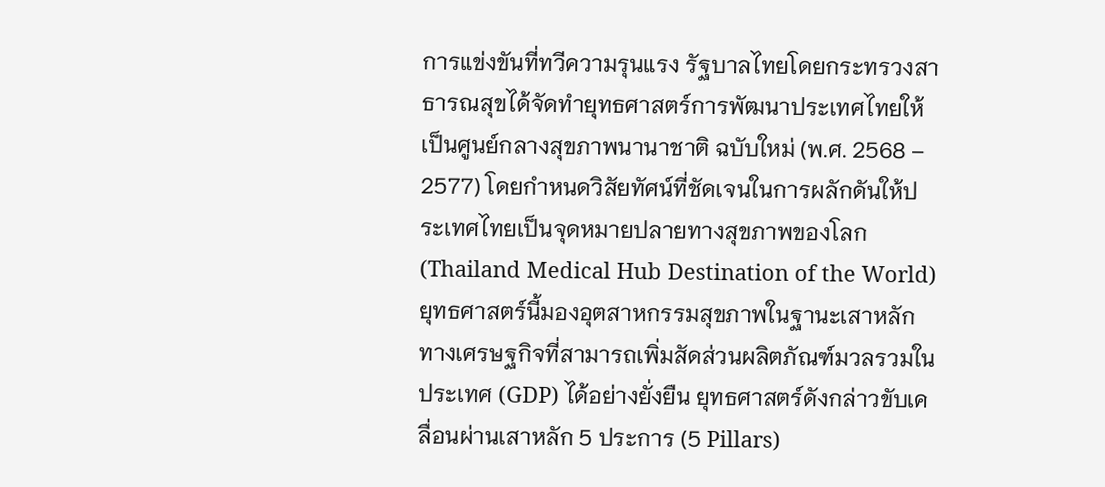การแข่งขันที่ทวีความรุนแรง รัฐบาลไทยโดยกระทรวงสาธารณสุขได้จัดทำยุทธศาสตร์การพัฒนาประเทศไทยให้เป็นศูนย์กลางสุขภาพนานาชาติ ฉบับใหม่ (พ.ศ. 2568 – 2577) โดยกำหนดวิสัยทัศน์ที่ชัดเจนในการผลักดันให้ประเทศไทยเป็นจุดหมายปลายทางสุขภาพของโลก (Thailand Medical Hub Destination of the World) ยุทธศาสตร์นี้มองอุตสาหกรรมสุขภาพในฐานะเสาหลักทางเศรษฐกิจที่สามารถเพิ่มสัดส่วนผลิตภัณฑ์มวลรวมในประเทศ (GDP) ได้อย่างยั่งยืน ยุทธศาสตร์ดังกล่าวขับเคลื่อนผ่านเสาหลัก 5 ประการ (5 Pillars)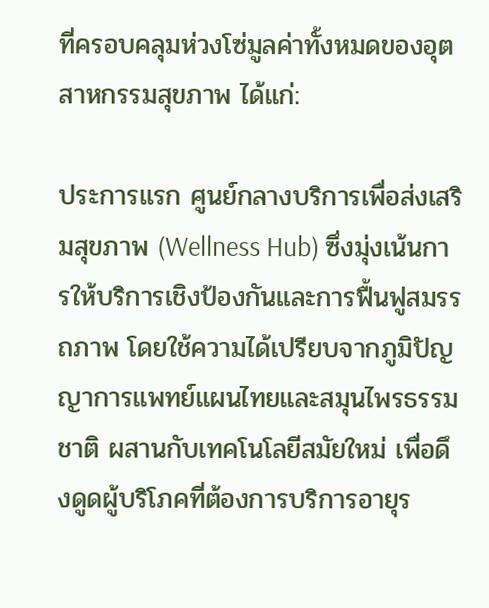ที่ครอบคลุมห่วงโซ่มูลค่าทั้งหมดของอุตสาหกรรมสุขภาพ ได้แก่:

ประการแรก ศูนย์กลางบริการเพื่อส่งเสริมสุขภาพ (Wellness Hub) ซึ่งมุ่งเน้นการให้บริการเชิงป้องกันและการฟื้นฟูสมรรถภาพ โดยใช้ความได้เปรียบจากภูมิปัญญาการแพทย์แผนไทยและสมุนไพรธรรมชาติ ผสานกับเทคโนโลยีสมัยใหม่ เพื่อดึงดูดผู้บริโภคที่ต้องการบริการอายุร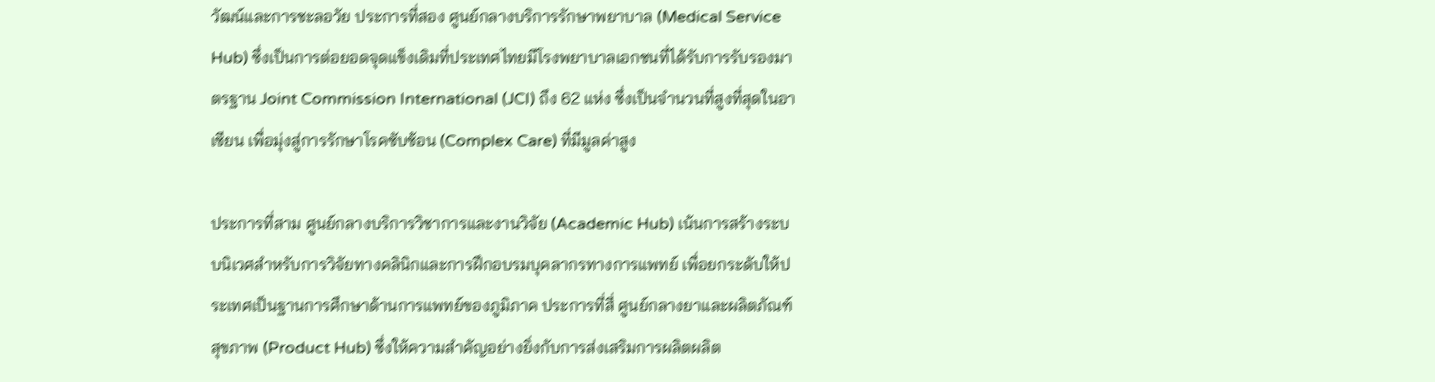วัฒน์และการชะลอวัย ประการที่สอง ศูนย์กลางบริการรักษาพยาบาล (Medical Service Hub) ซึ่งเป็นการต่อยอดจุดแข็งเดิมที่ประเทศไทยมีโรงพยาบาลเอกชนที่ได้รับการรับรองมาตรฐาน Joint Commission International (JCI) ถึง 62 แห่ง ซึ่งเป็นจำนวนที่สูงที่สุดในอาเซียน เพื่อมุ่งสู่การรักษาโรคซับซ้อน (Complex Care) ที่มีมูลค่าสูง

ประการที่สาม ศูนย์กลางบริการวิชาการและงานวิจัย (Academic Hub) เน้นการสร้างระบบนิเวศสำหรับการวิจัยทางคลินิกและการฝึกอบรมบุคลากรทางการแพทย์ เพื่อยกระดับให้ประเทศเป็นฐานการศึกษาด้านการแพทย์ของภูมิภาค ประการที่สี่ ศูนย์กลางยาและผลิตภัณฑ์สุขภาพ (Product Hub) ซึ่งให้ความสำคัญอย่างยิ่งกับการส่งเสริมการผลิตผลิต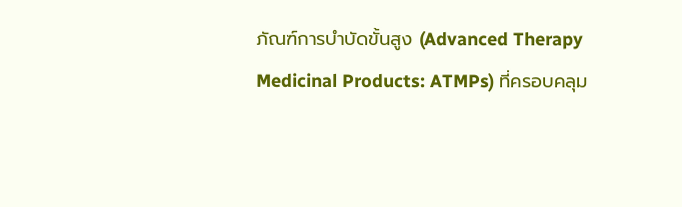ภัณฑ์การบำบัดขั้นสูง (Advanced Therapy Medicinal Products: ATMPs) ที่ครอบคลุม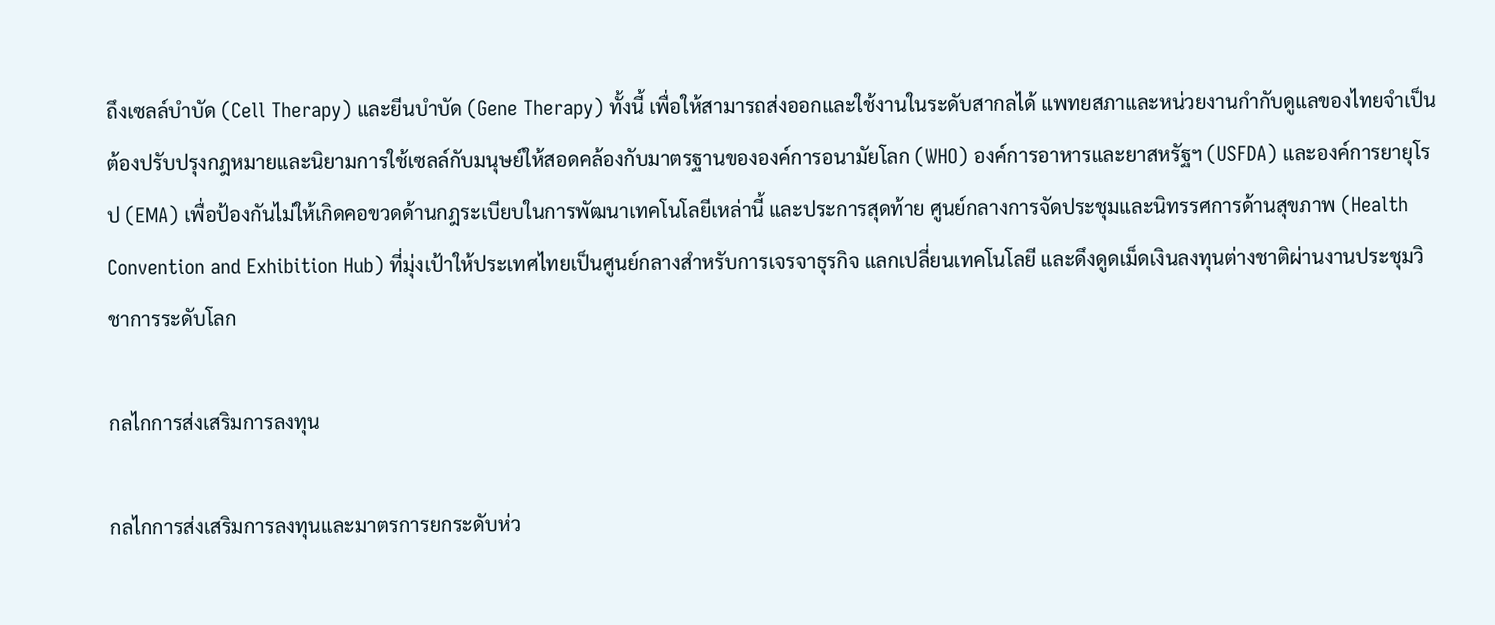ถึงเซลล์บำบัด (Cell Therapy) และยีนบำบัด (Gene Therapy) ทั้งนี้ เพื่อให้สามารถส่งออกและใช้งานในระดับสากลได้ แพทยสภาและหน่วยงานกำกับดูแลของไทยจำเป็นต้องปรับปรุงกฎหมายและนิยามการใช้เซลล์กับมนุษย์ให้สอดคล้องกับมาตรฐานขององค์การอนามัยโลก (WHO) องค์การอาหารและยาสหรัฐฯ (USFDA) และองค์การยายุโรป (EMA) เพื่อป้องกันไม่ให้เกิดคอขวดด้านกฎระเบียบในการพัฒนาเทคโนโลยีเหล่านี้ และประการสุดท้าย ศูนย์กลางการจัดประชุมและนิทรรศการด้านสุขภาพ (Health Convention and Exhibition Hub) ที่มุ่งเป้าให้ประเทศไทยเป็นศูนย์กลางสำหรับการเจรจาธุรกิจ แลกเปลี่ยนเทคโนโลยี และดึงดูดเม็ดเงินลงทุนต่างชาติผ่านงานประชุมวิชาการระดับโลก

กลไกการส่งเสริมการลงทุน

กลไกการส่งเสริมการลงทุนและมาตรการยกระดับห่ว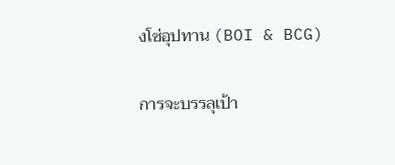งโซ่อุปทาน (BOI & BCG)

การจะบรรลุเป้า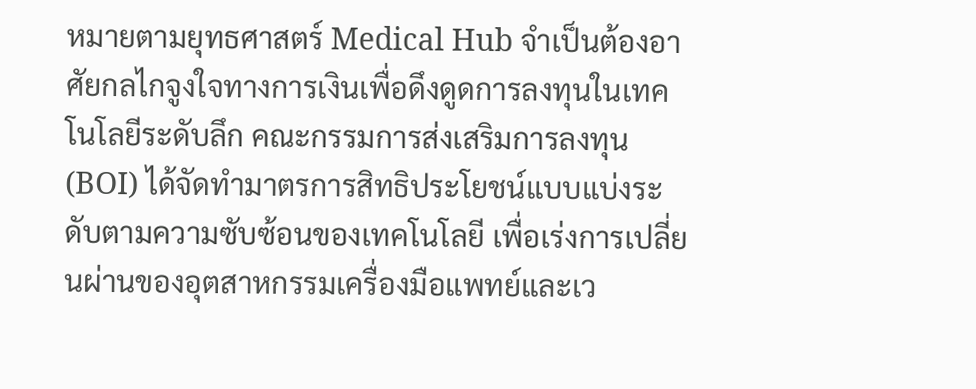หมายตามยุทธศาสตร์ Medical Hub จำเป็นต้องอาศัยกลไกจูงใจทางการเงินเพื่อดึงดูดการลงทุนในเทคโนโลยีระดับลึก คณะกรรมการส่งเสริมการลงทุน (BOI) ได้จัดทำมาตรการสิทธิประโยชน์แบบแบ่งระดับตามความซับซ้อนของเทคโนโลยี เพื่อเร่งการเปลี่ยนผ่านของอุตสาหกรรมเครื่องมือแพทย์และเว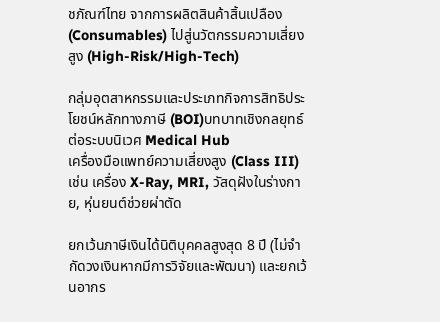ชภัณฑ์ไทย จากการผลิตสินค้าสิ้นเปลือง (Consumables) ไปสู่นวัตกรรมความเสี่ยงสูง (High-Risk/High-Tech)

กลุ่มอุตสาหกรรมและประเภทกิจการสิทธิประโยชน์หลักทางภาษี (BOI)บทบาทเชิงกลยุทธ์ต่อระบบนิเวศ Medical Hub
เครื่องมือแพทย์ความเสี่ยงสูง (Class III) เช่น เครื่อง X-Ray, MRI, วัสดุฝังในร่างกาย, หุ่นยนต์ช่วยผ่าตัด

ยกเว้นภาษีเงินได้นิติบุคคลสูงสุด 8 ปี (ไม่จำกัดวงเงินหากมีการวิจัยและพัฒนา) และยกเว้นอากร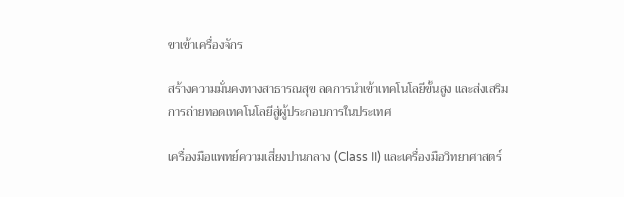ขาเข้าเครื่องจักร

สร้างความมั่นคงทางสาธารณสุข ลดการนำเข้าเทคโนโลยีขั้นสูง และส่งเสริมการถ่ายทอดเทคโนโลยีสู่ผู้ประกอบการในประเทศ

เครื่องมือแพทย์ความเสี่ยงปานกลาง (Class II) และเครื่องมือวิทยาศาสตร์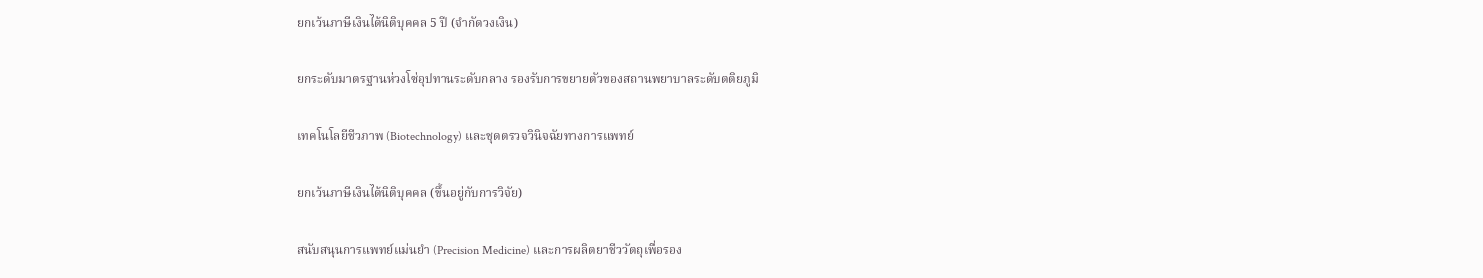ยกเว้นภาษีเงินได้นิติบุคคล 5 ปี (จำกัดวงเงิน)

ยกระดับมาตรฐานห่วงโซ่อุปทานระดับกลาง รองรับการขยายตัวของสถานพยาบาลระดับตติยภูมิ

เทคโนโลยีชีวภาพ (Biotechnology) และชุดตรวจวินิจฉัยทางการแพทย์

ยกเว้นภาษีเงินได้นิติบุคคล (ขึ้นอยู่กับการวิจัย)

สนับสนุนการแพทย์แม่นยำ (Precision Medicine) และการผลิตยาชีววัตถุเพื่อรอง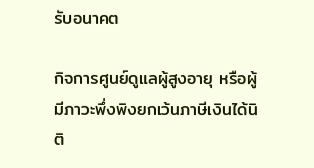รับอนาคต

กิจการศูนย์ดูแลผู้สูงอายุ หรือผู้มีภาวะพึ่งพิงยกเว้นภาษีเงินได้นิติ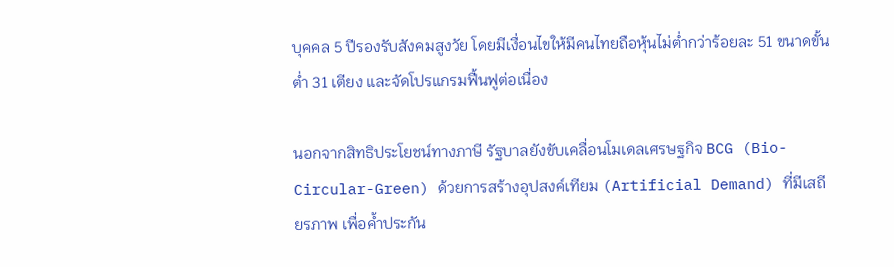บุคคล 5 ปีรองรับสังคมสูงวัย โดยมีเงื่อนไขให้มีคนไทยถือหุ้นไม่ต่ำกว่าร้อยละ 51 ขนาดขั้นต่ำ 31 เตียง และจัดโปรแกรมฟื้นฟูต่อเนื่อง

นอกจากสิทธิประโยชน์ทางภาษี รัฐบาลยังขับเคลื่อนโมเดลเศรษฐกิจ BCG (Bio-Circular-Green) ด้วยการสร้างอุปสงค์เทียม (Artificial Demand) ที่มีเสถียรภาพ เพื่อค้ำประกัน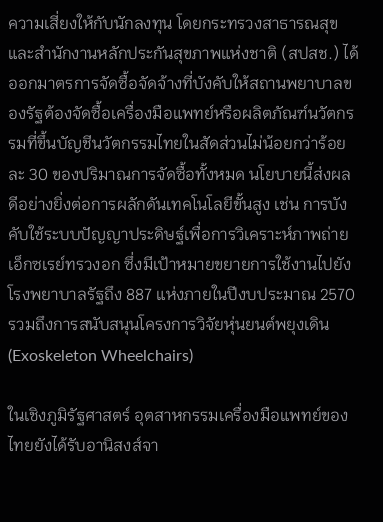ความเสี่ยงให้กับนักลงทุน โดยกระทรวงสาธารณสุขและสำนักงานหลักประกันสุขภาพแห่งชาติ (สปสช.) ได้ออกมาตรการจัดซื้อจัดจ้างที่บังคับให้สถานพยาบาลของรัฐต้องจัดซื้อเครื่องมือแพทย์หรือผลิตภัณฑ์นวัตกรรมที่ขึ้นบัญชีนวัตกรรมไทยในสัดส่วนไม่น้อยกว่าร้อยละ 30 ของปริมาณการจัดซื้อทั้งหมด นโยบายนี้ส่งผลดีอย่างยิ่งต่อการผลักดันเทคโนโลยีขั้นสูง เช่น การบังคับใช้ระบบปัญญาประดิษฐ์เพื่อการวิเคราะห์ภาพถ่ายเอ็กซเรย์ทรวงอก ซึ่งมีเป้าหมายขยายการใช้งานไปยังโรงพยาบาลรัฐถึง 887 แห่งภายในปีงบประมาณ 2570 รวมถึงการสนับสนุนโครงการวิจัยหุ่นยนต์พยุงเดิน (Exoskeleton Wheelchairs)

ในเชิงภูมิรัฐศาสตร์ อุตสาหกรรมเครื่องมือแพทย์ของไทยยังได้รับอานิสงส์จา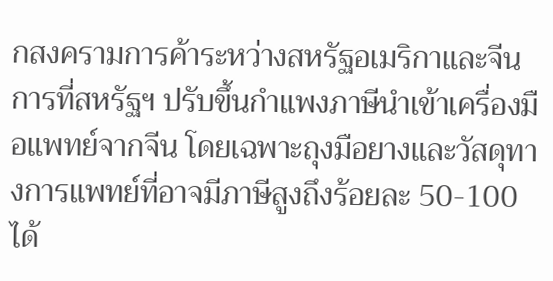กสงครามการค้าระหว่างสหรัฐอเมริกาและจีน การที่สหรัฐฯ ปรับขึ้นกำแพงภาษีนำเข้าเครื่องมือแพทย์จากจีน โดยเฉพาะถุงมือยางและวัสดุทางการแพทย์ที่อาจมีภาษีสูงถึงร้อยละ 50-100 ได้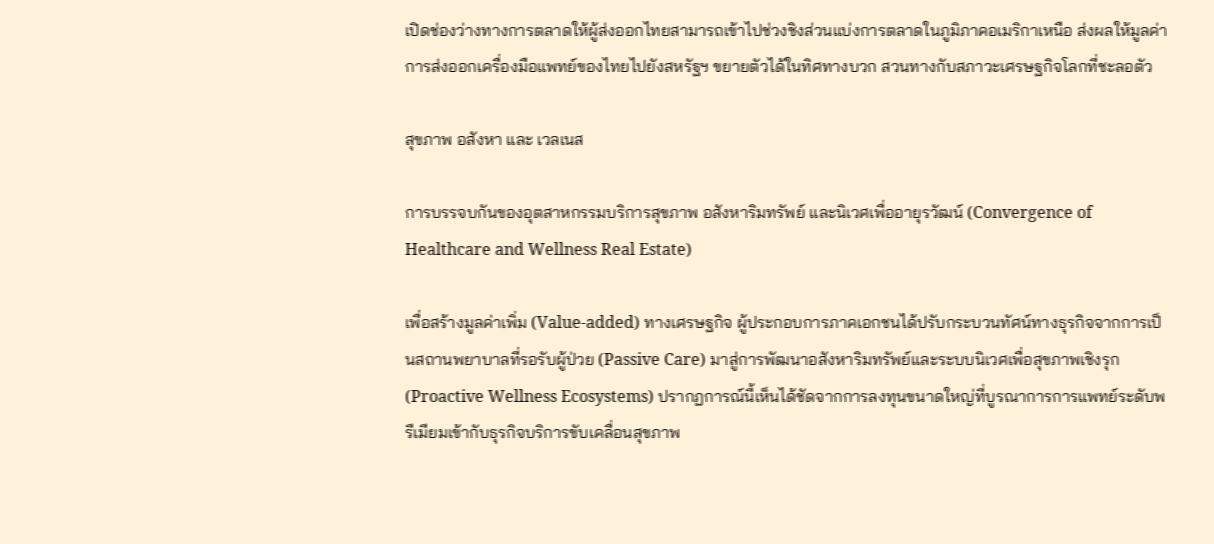เปิดช่องว่างทางการตลาดให้ผู้ส่งออกไทยสามารถเข้าไปช่วงชิงส่วนแบ่งการตลาดในภูมิภาคอเมริกาเหนือ ส่งผลให้มูลค่าการส่งออกเครื่องมือแพทย์ของไทยไปยังสหรัฐฯ ขยายตัวได้ในทิศทางบวก สวนทางกับสภาวะเศรษฐกิจโลกที่ชะลอตัว

สุขภาพ อสังหา และ เวลเนส

การบรรจบกันของอุตสาหกรรมบริการสุขภาพ อสังหาริมทรัพย์ และนิเวศเพื่ออายุรวัฒน์ (Convergence of Healthcare and Wellness Real Estate)

เพื่อสร้างมูลค่าเพิ่ม (Value-added) ทางเศรษฐกิจ ผู้ประกอบการภาคเอกชนได้ปรับกระบวนทัศน์ทางธุรกิจจากการเป็นสถานพยาบาลที่รอรับผู้ป่วย (Passive Care) มาสู่การพัฒนาอสังหาริมทรัพย์และระบบนิเวศเพื่อสุขภาพเชิงรุก (Proactive Wellness Ecosystems) ปรากฏการณ์นี้เห็นได้ชัดจากการลงทุนขนาดใหญ่ที่บูรณาการการแพทย์ระดับพรีเมียมเข้ากับธุรกิจบริการขับเคลื่อนสุขภาพ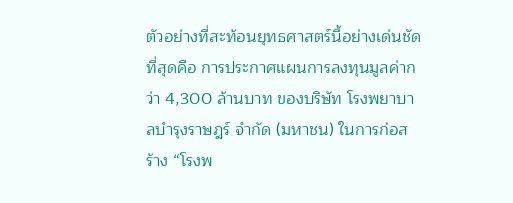ตัวอย่างที่สะท้อนยุทธศาสตร์นี้อย่างเด่นชัดที่สุดคือ การประกาศแผนการลงทุนมูลค่ากว่า 4,300 ล้านบาท ของบริษัท โรงพยาบาลบำรุงราษฎร์ จำกัด (มหาชน) ในการก่อสร้าง “โรงพ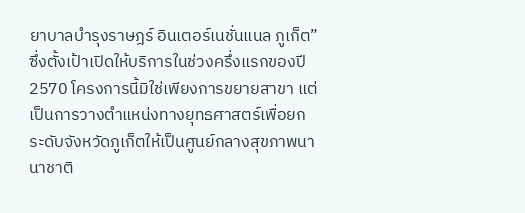ยาบาลบำรุงราษฎร์ อินเตอร์เนชั่นแนล ภูเก็ต” ซึ่งตั้งเป้าเปิดให้บริการในช่วงครึ่งแรกของปี 2570 โครงการนี้มิใช่เพียงการขยายสาขา แต่เป็นการวางตำแหน่งทางยุทธศาสตร์เพื่อยกระดับจังหวัดภูเก็ตให้เป็นศูนย์กลางสุขภาพนานาชาติ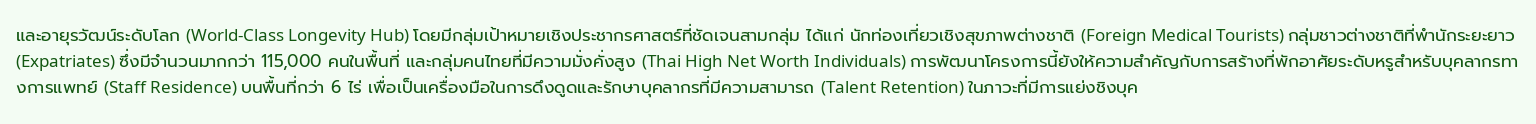และอายุรวัฒน์ระดับโลก (World-Class Longevity Hub) โดยมีกลุ่มเป้าหมายเชิงประชากรศาสตร์ที่ชัดเจนสามกลุ่ม ได้แก่ นักท่องเที่ยวเชิงสุขภาพต่างชาติ (Foreign Medical Tourists) กลุ่มชาวต่างชาติที่พำนักระยะยาว (Expatriates) ซึ่งมีจำนวนมากกว่า 115,000 คนในพื้นที่ และกลุ่มคนไทยที่มีความมั่งคั่งสูง (Thai High Net Worth Individuals) การพัฒนาโครงการนี้ยังให้ความสำคัญกับการสร้างที่พักอาศัยระดับหรูสำหรับบุคลากรทางการแพทย์ (Staff Residence) บนพื้นที่กว่า 6 ไร่ เพื่อเป็นเครื่องมือในการดึงดูดและรักษาบุคลากรที่มีความสามารถ (Talent Retention) ในภาวะที่มีการแย่งชิงบุค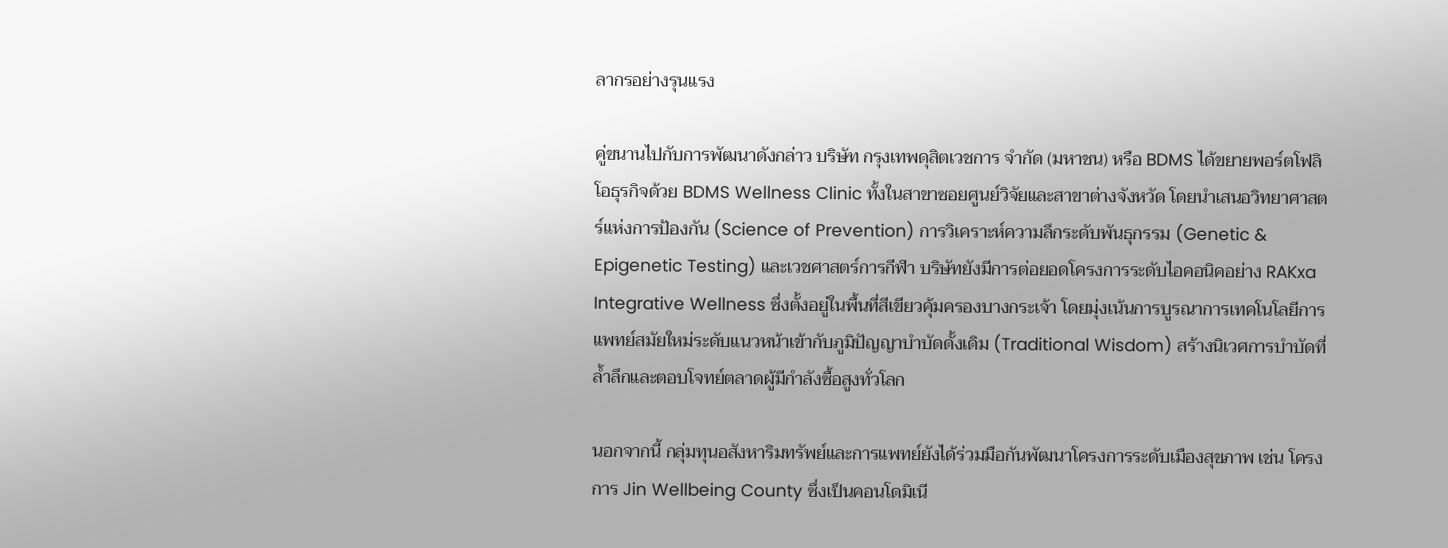ลากรอย่างรุนแรง

คู่ขนานไปกับการพัฒนาดังกล่าว บริษัท กรุงเทพดุสิตเวชการ จำกัด (มหาชน) หรือ BDMS ได้ขยายพอร์ตโฟลิโอธุรกิจด้วย BDMS Wellness Clinic ทั้งในสาขาซอยศูนย์วิจัยและสาขาต่างจังหวัด โดยนำเสนอวิทยาศาสตร์แห่งการป้องกัน (Science of Prevention) การวิเคราะห์ความลึกระดับพันธุกรรม (Genetic & Epigenetic Testing) และเวชศาสตร์การกีฬา บริษัทยังมีการต่อยอดโครงการระดับไอคอนิคอย่าง RAKxa Integrative Wellness ซึ่งตั้งอยู่ในพื้นที่สีเขียวคุ้มครองบางกระเจ้า โดยมุ่งเน้นการบูรณาการเทคโนโลยีการแพทย์สมัยใหม่ระดับแนวหน้าเข้ากับภูมิปัญญาบำบัดดั้งเดิม (Traditional Wisdom) สร้างนิเวศการบำบัดที่ล้ำลึกและตอบโจทย์ตลาดผู้มีกำลังซื้อสูงทั่วโลก

นอกจากนี้ กลุ่มทุนอสังหาริมทรัพย์และการแพทย์ยังได้ร่วมมือกันพัฒนาโครงการระดับเมืองสุขภาพ เช่น โครงการ Jin Wellbeing County ซึ่งเป็นคอนโดมิเนี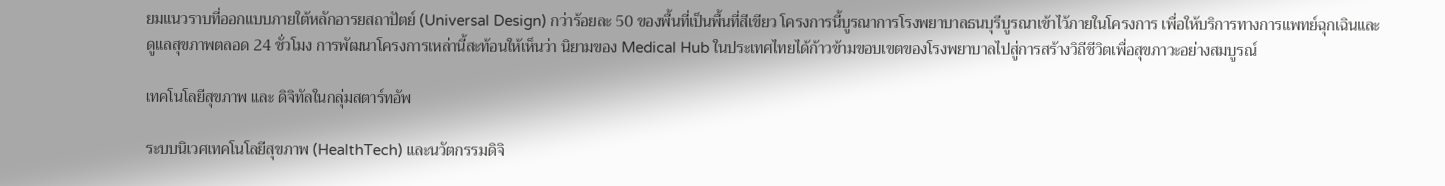ยมแนวราบที่ออกแบบภายใต้หลักอารยสถาปัตย์ (Universal Design) กว่าร้อยละ 50 ของพื้นที่เป็นพื้นที่สีเขียว โครงการนี้บูรณาการโรงพยาบาลธนบุรีบูรณาเข้าไว้ภายในโครงการ เพื่อให้บริการทางการแพทย์ฉุกเฉินและดูแลสุขภาพตลอด 24 ชั่วโมง การพัฒนาโครงการเหล่านี้สะท้อนให้เห็นว่า นิยามของ Medical Hub ในประเทศไทยได้ก้าวข้ามขอบเขตของโรงพยาบาลไปสู่การสร้างวิถีชีวิตเพื่อสุขภาวะอย่างสมบูรณ์

เทคโนโลยีสุขภาพ และ ดิจิทัลในกลุ่มสตาร์ทอัพ

ระบบนิเวศเทคโนโลยีสุขภาพ (HealthTech) และนวัตกรรมดิจิ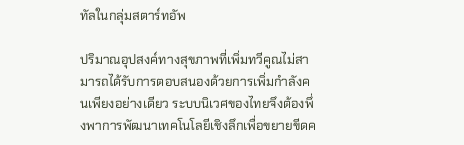ทัลในกลุ่มสตาร์ทอัพ

ปริมาณอุปสงค์ทางสุขภาพที่เพิ่มทวีคูณไม่สามารถได้รับการตอบสนองด้วยการเพิ่มกำลังคนเพียงอย่างเดียว ระบบนิเวศของไทยจึงต้องพึ่งพาการพัฒนาเทคโนโลยีเชิงลึกเพื่อขยายขีดค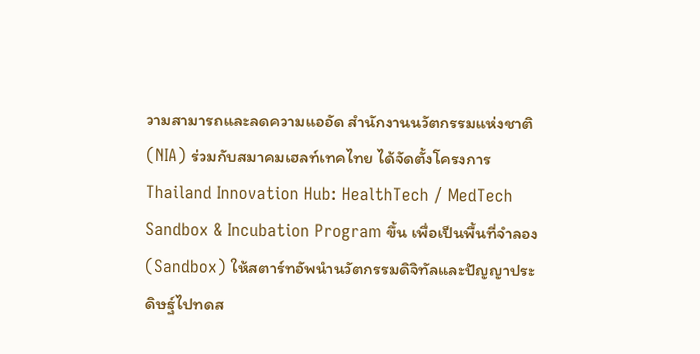วามสามารถและลดความแออัด สำนักงานนวัตกรรมแห่งชาติ (NIA) ร่วมกับสมาคมเฮลท์เทคไทย ได้จัดตั้งโครงการ Thailand Innovation Hub: HealthTech / MedTech Sandbox & Incubation Program ขึ้น เพื่อเป็นพื้นที่จำลอง (Sandbox) ให้สตาร์ทอัพนำนวัตกรรมดิจิทัลและปัญญาประดิษฐ์ไปทดส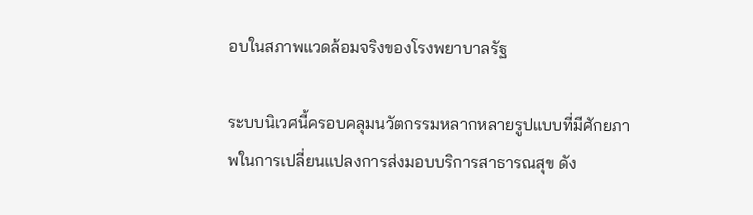อบในสภาพแวดล้อมจริงของโรงพยาบาลรัฐ

ระบบนิเวศนี้ครอบคลุมนวัตกรรมหลากหลายรูปแบบที่มีศักยภาพในการเปลี่ยนแปลงการส่งมอบบริการสาธารณสุข ดัง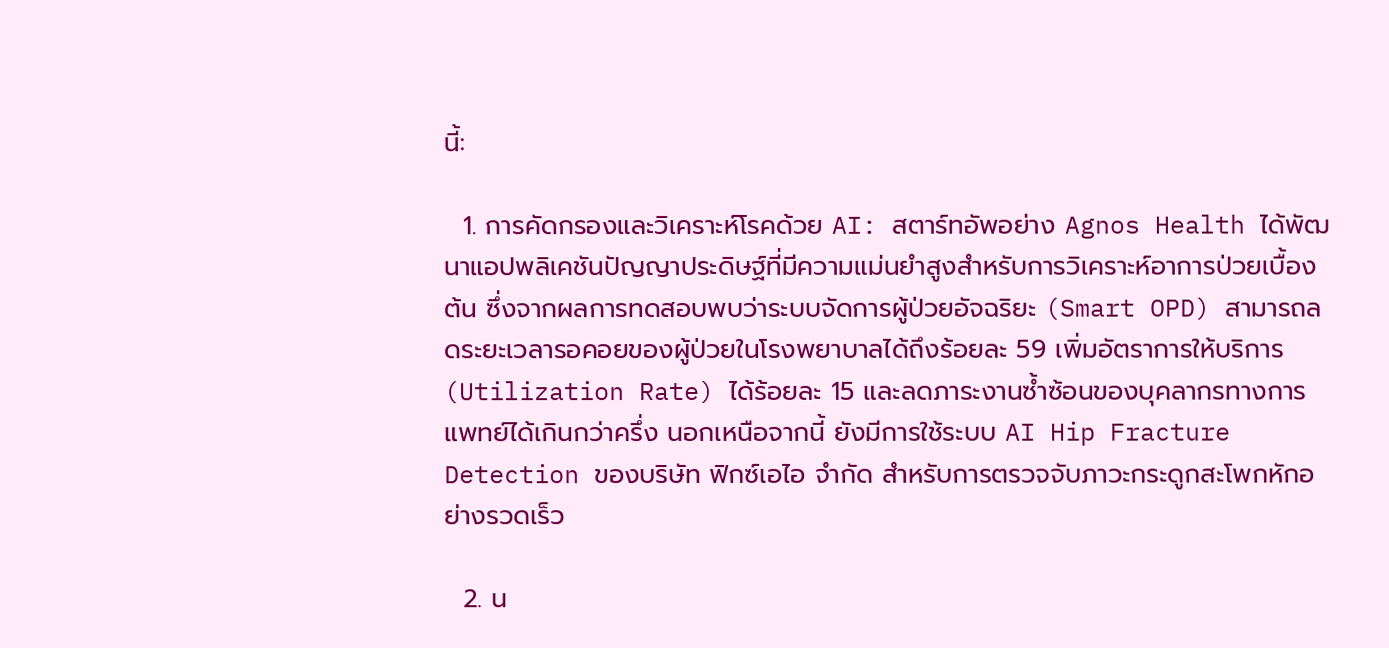นี้:

  1. การคัดกรองและวิเคราะห์โรคด้วย AI: สตาร์ทอัพอย่าง Agnos Health ได้พัฒนาแอปพลิเคชันปัญญาประดิษฐ์ที่มีความแม่นยำสูงสำหรับการวิเคราะห์อาการป่วยเบื้องต้น ซึ่งจากผลการทดสอบพบว่าระบบจัดการผู้ป่วยอัจฉริยะ (Smart OPD) สามารถลดระยะเวลารอคอยของผู้ป่วยในโรงพยาบาลได้ถึงร้อยละ 59 เพิ่มอัตราการให้บริการ (Utilization Rate) ได้ร้อยละ 15 และลดภาระงานซ้ำซ้อนของบุคลากรทางการแพทย์ได้เกินกว่าครึ่ง นอกเหนือจากนี้ ยังมีการใช้ระบบ AI Hip Fracture Detection ของบริษัท ฟิกซ์เอไอ จำกัด สำหรับการตรวจจับภาวะกระดูกสะโพกหักอย่างรวดเร็ว

  2. น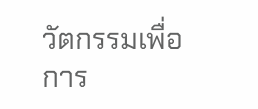วัตกรรมเพื่อการ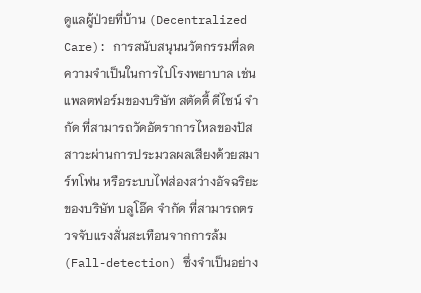ดูแลผู้ป่วยที่บ้าน (Decentralized Care): การสนับสนุนนวัตกรรมที่ลดความจำเป็นในการไปโรงพยาบาล เช่น แพลตฟอร์มของบริษัท สตัดดี้ ดีไซน์ จำกัด ที่สามารถวัดอัตราการไหลของปัสสาวะผ่านการประมวลผลเสียงด้วยสมาร์ทโฟน หรือระบบไฟส่องสว่างอัจฉริยะของบริษัท บลูโอ๊ค จำกัด ที่สามารถตรวจจับแรงสั่นสะเทือนจากการล้ม (Fall-detection) ซึ่งจำเป็นอย่าง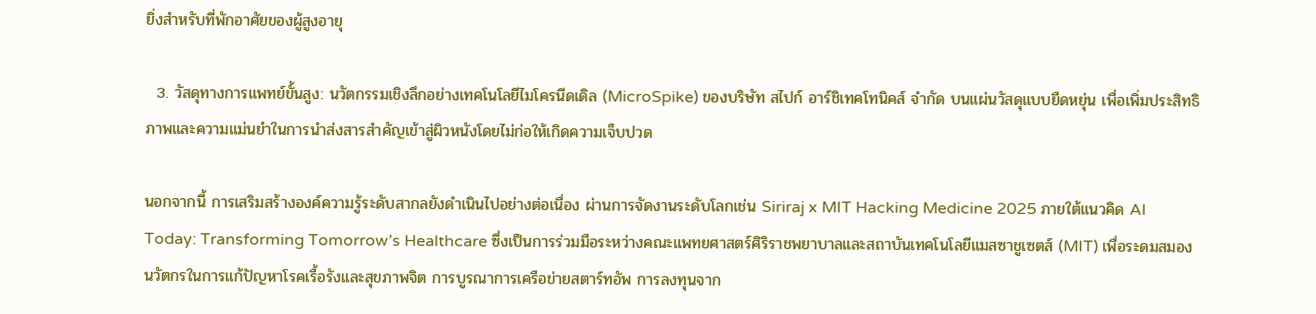ยิ่งสำหรับที่พักอาศัยของผู้สูงอายุ

  3. วัสดุทางการแพทย์ขั้นสูง: นวัตกรรมเชิงลึกอย่างเทคโนโลยีไมโครนีดเดิล (MicroSpike) ของบริษัท สไปก์ อาร์ชิเทคโทนิคส์ จำกัด บนแผ่นวัสดุแบบยืดหยุ่น เพื่อเพิ่มประสิทธิภาพและความแม่นยำในการนำส่งสารสำคัญเข้าสู่ผิวหนังโดยไม่ก่อให้เกิดความเจ็บปวด

นอกจากนี้ การเสริมสร้างองค์ความรู้ระดับสากลยังดำเนินไปอย่างต่อเนื่อง ผ่านการจัดงานระดับโลกเช่น Siriraj x MIT Hacking Medicine 2025 ภายใต้แนวคิด AI Today: Transforming Tomorrow’s Healthcare ซึ่งเป็นการร่วมมือระหว่างคณะแพทยศาสตร์ศิริราชพยาบาลและสถาบันเทคโนโลยีแมสซาชูเซตส์ (MIT) เพื่อระดมสมองนวัตกรในการแก้ปัญหาโรคเรื้อรังและสุขภาพจิต การบูรณาการเครือข่ายสตาร์ทอัพ การลงทุนจาก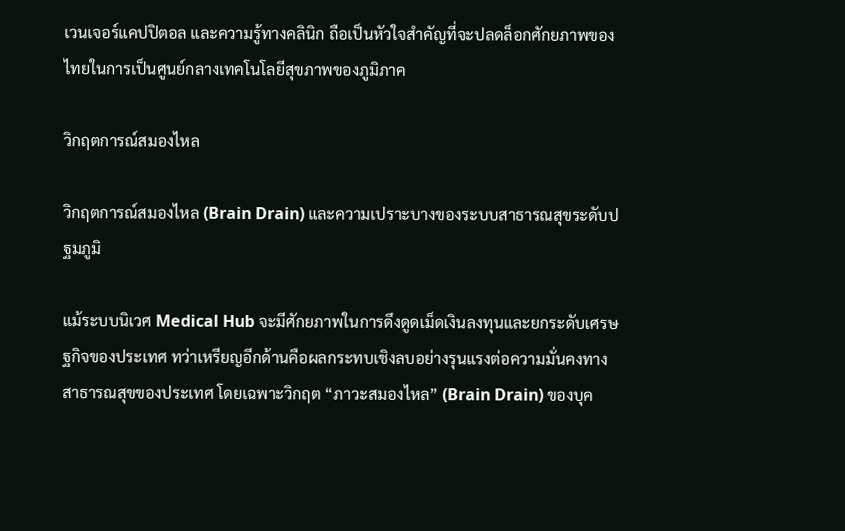เวนเจอร์แคปปิตอล และความรู้ทางคลินิก ถือเป็นหัวใจสำคัญที่จะปลดล็อกศักยภาพของไทยในการเป็นศูนย์กลางเทคโนโลยีสุขภาพของภูมิภาค

วิกฤตการณ์สมองไหล

วิกฤตการณ์สมองไหล (Brain Drain) และความเปราะบางของระบบสาธารณสุขระดับปฐมภูมิ

แม้ระบบนิเวศ Medical Hub จะมีศักยภาพในการดึงดูดเม็ดเงินลงทุนและยกระดับเศรษฐกิจของประเทศ ทว่าเหรียญอีกด้านคือผลกระทบเชิงลบอย่างรุนแรงต่อความมั่นคงทางสาธารณสุขของประเทศ โดยเฉพาะวิกฤต “ภาวะสมองไหล” (Brain Drain) ของบุค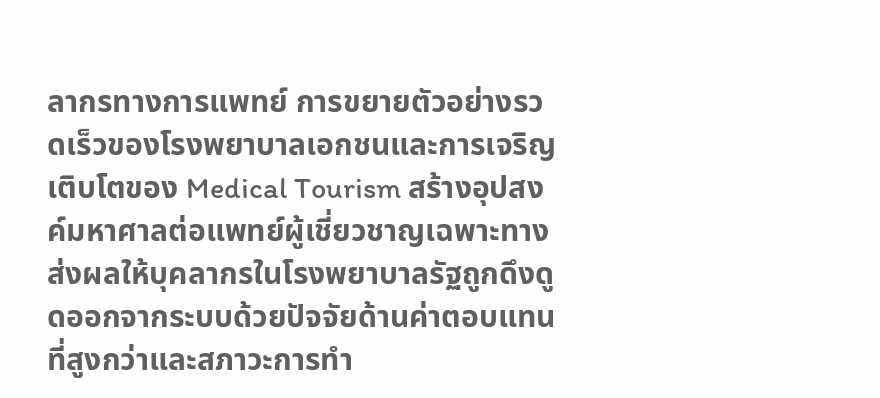ลากรทางการแพทย์ การขยายตัวอย่างรวดเร็วของโรงพยาบาลเอกชนและการเจริญเติบโตของ Medical Tourism สร้างอุปสงค์มหาศาลต่อแพทย์ผู้เชี่ยวชาญเฉพาะทาง ส่งผลให้บุคลากรในโรงพยาบาลรัฐถูกดึงดูดออกจากระบบด้วยปัจจัยด้านค่าตอบแทนที่สูงกว่าและสภาวะการทำ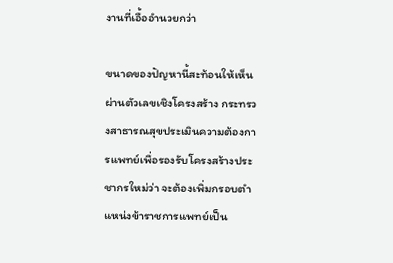งานที่เอื้ออำนวยกว่า

ขนาดของปัญหานี้สะท้อนให้เห็นผ่านตัวเลขเชิงโครงสร้าง กระทรวงสาธารณสุขประเมินความต้องการแพทย์เพื่อรองรับโครงสร้างประชากรใหม่ว่า จะต้องเพิ่มกรอบตำแหน่งข้าราชการแพทย์เป็น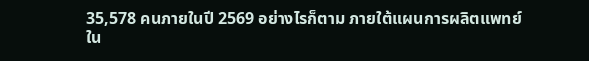35,578 คนภายในปี 2569 อย่างไรก็ตาม ภายใต้แผนการผลิตแพทย์ใน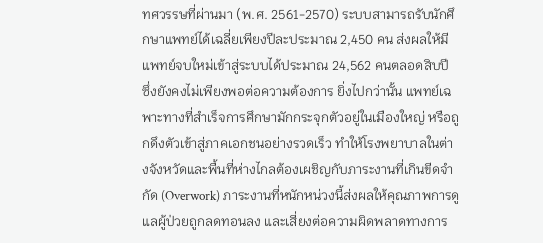ทศวรรษที่ผ่านมา (พ.ศ. 2561-2570) ระบบสามารถรับนักศึกษาแพทย์ได้เฉลี่ยเพียงปีละประมาณ 2,450 คน ส่งผลให้มีแพทย์จบใหม่เข้าสู่ระบบได้ประมาณ 24,562 คนตลอดสิบปี ซึ่งยังคงไม่เพียงพอต่อความต้องการ ยิ่งไปกว่านั้น แพทย์เฉพาะทางที่สำเร็จการศึกษามักกระจุกตัวอยู่ในเมืองใหญ่ หรือถูกดึงตัวเข้าสู่ภาคเอกชนอย่างรวดเร็ว ทำให้โรงพยาบาลในต่างจังหวัดและพื้นที่ห่างไกลต้องเผชิญกับภาระงานที่เกินขีดจำกัด (Overwork) ภาระงานที่หนักหน่วงนี้ส่งผลให้คุณภาพการดูแลผู้ป่วยถูกลดทอนลง และเสี่ยงต่อความผิดพลาดทางการ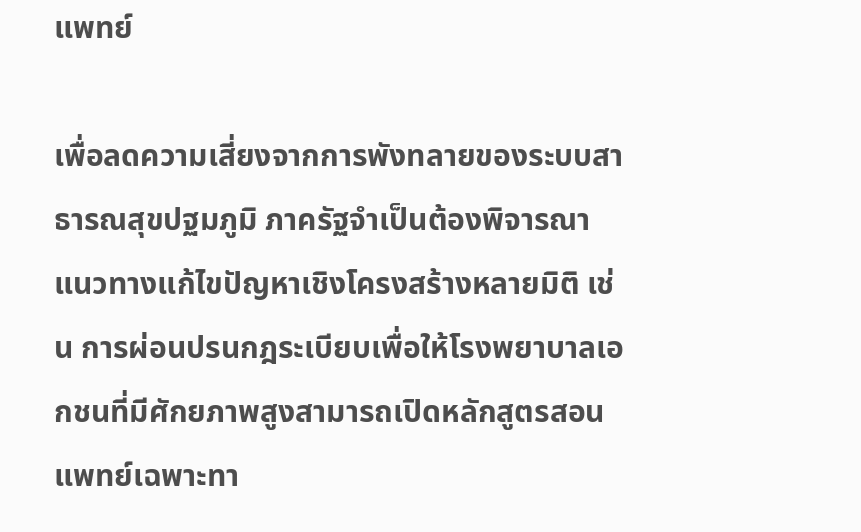แพทย์

เพื่อลดความเสี่ยงจากการพังทลายของระบบสาธารณสุขปฐมภูมิ ภาครัฐจำเป็นต้องพิจารณาแนวทางแก้ไขปัญหาเชิงโครงสร้างหลายมิติ เช่น การผ่อนปรนกฎระเบียบเพื่อให้โรงพยาบาลเอกชนที่มีศักยภาพสูงสามารถเปิดหลักสูตรสอนแพทย์เฉพาะทา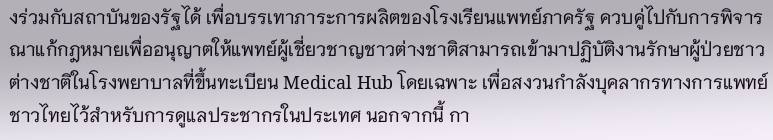งร่วมกับสถาบันของรัฐได้ เพื่อบรรเทาภาระการผลิตของโรงเรียนแพทย์ภาครัฐ ควบคู่ไปกับการพิจารณาแก้กฎหมายเพื่ออนุญาตให้แพทย์ผู้เชี่ยวชาญชาวต่างชาติสามารถเข้ามาปฏิบัติงานรักษาผู้ป่วยชาวต่างชาติในโรงพยาบาลที่ขึ้นทะเบียน Medical Hub โดยเฉพาะ เพื่อสงวนกำลังบุคลากรทางการแพทย์ชาวไทยไว้สำหรับการดูแลประชากรในประเทศ นอกจากนี้ กา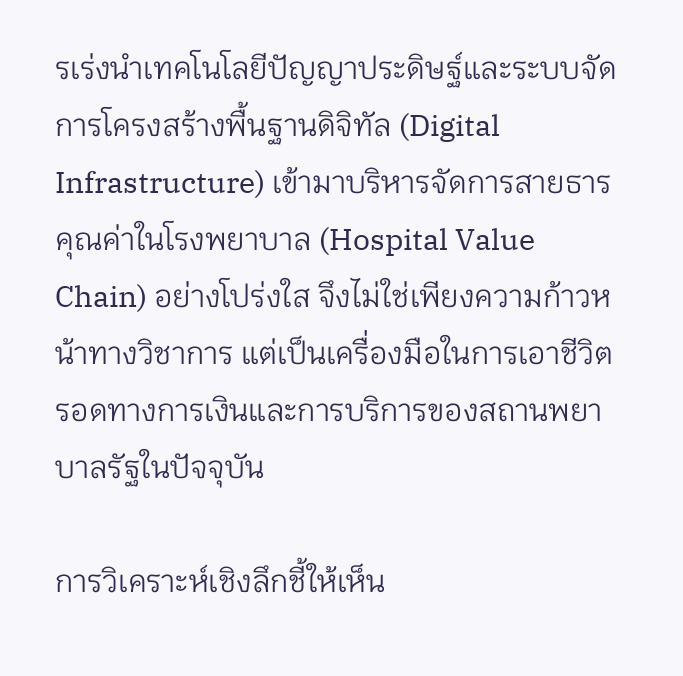รเร่งนำเทคโนโลยีปัญญาประดิษฐ์และระบบจัดการโครงสร้างพื้นฐานดิจิทัล (Digital Infrastructure) เข้ามาบริหารจัดการสายธารคุณค่าในโรงพยาบาล (Hospital Value Chain) อย่างโปร่งใส จึงไม่ใช่เพียงความก้าวหน้าทางวิชาการ แต่เป็นเครื่องมือในการเอาชีวิตรอดทางการเงินและการบริการของสถานพยาบาลรัฐในปัจจุบัน

การวิเคราะห์เชิงลึกชี้ให้เห็น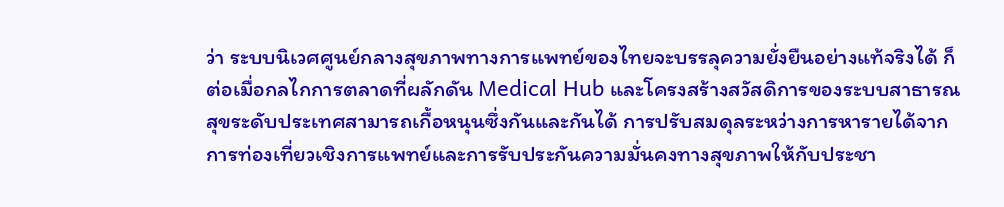ว่า ระบบนิเวศศูนย์กลางสุขภาพทางการแพทย์ของไทยจะบรรลุความยั่งยืนอย่างแท้จริงได้ ก็ต่อเมื่อกลไกการตลาดที่ผลักดัน Medical Hub และโครงสร้างสวัสดิการของระบบสาธารณสุขระดับประเทศสามารถเกื้อหนุนซึ่งกันและกันได้ การปรับสมดุลระหว่างการหารายได้จากการท่องเที่ยวเชิงการแพทย์และการรับประกันความมั่นคงทางสุขภาพให้กับประชา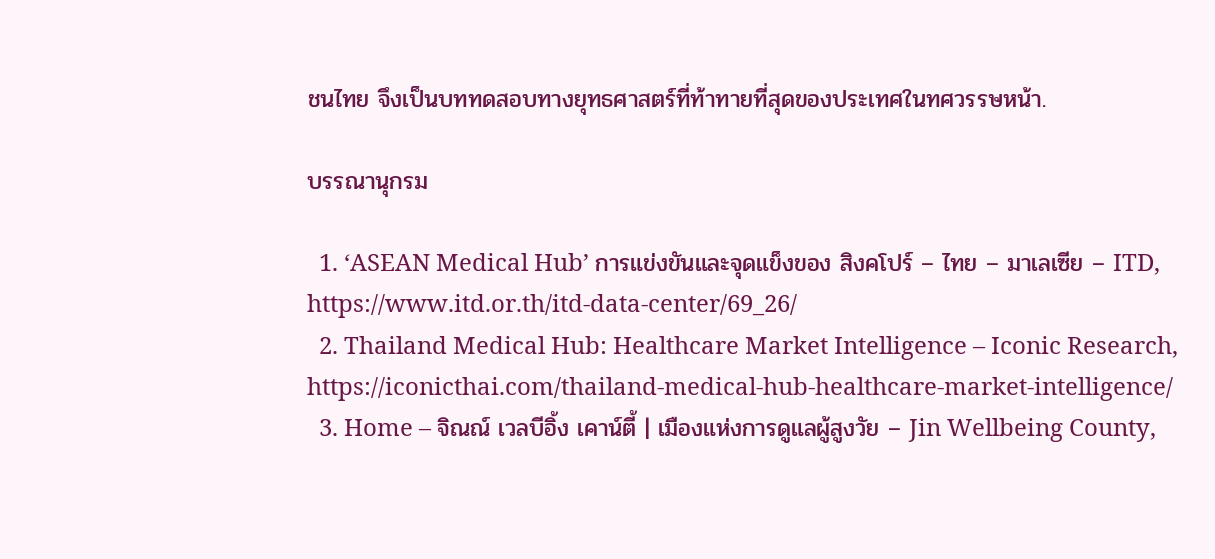ชนไทย จึงเป็นบททดสอบทางยุทธศาสตร์ที่ท้าทายที่สุดของประเทศในทศวรรษหน้า.

บรรณานุกรม

  1. ‘ASEAN Medical Hub’ การแข่งขันและจุดแข็งของ สิงคโปร์ – ไทย – มาเลเซีย – ITD, https://www.itd.or.th/itd-data-center/69_26/
  2. Thailand Medical Hub: Healthcare Market Intelligence – Iconic Research, https://iconicthai.com/thailand-medical-hub-healthcare-market-intelligence/
  3. Home – จิณณ์ เวลบีอิ้ง เคาน์ตี้ | เมืองแห่งการดูแลผู้สูงวัย – Jin Wellbeing County,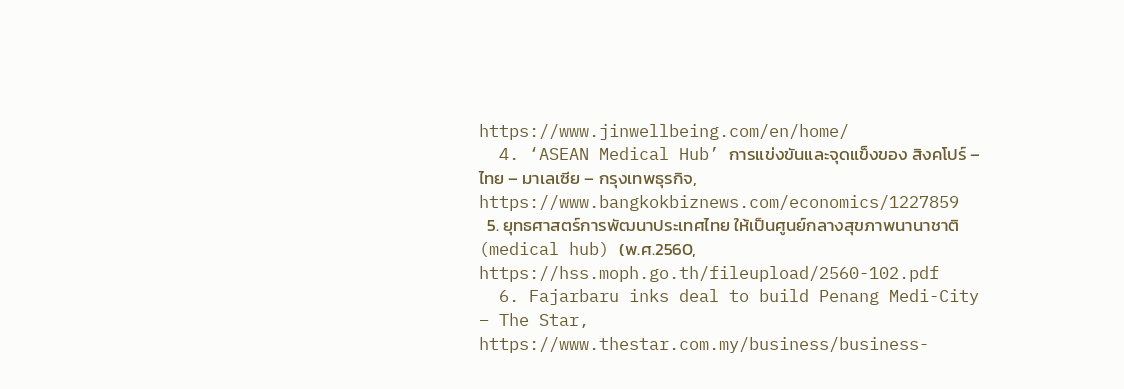https://www.jinwellbeing.com/en/home/
  4. ‘ASEAN Medical Hub’ การแข่งขันและจุดแข็งของ สิงคโปร์ – ไทย – มาเลเซีย – กรุงเทพธุรกิจ, https://www.bangkokbiznews.com/economics/1227859
  5. ยุทธศาสตร์การพัฒนาประเทศไทย ให้เป็นศูนย์กลางสุขภาพนานาชาติ (medical hub) (พ.ศ.2560, https://hss.moph.go.th/fileupload/2560-102.pdf
  6. Fajarbaru inks deal to build Penang Medi-City – The Star, https://www.thestar.com.my/business/business-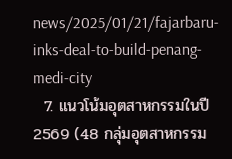news/2025/01/21/fajarbaru-inks-deal-to-build-penang-medi-city
  7. แนวโน้มอุตสาหกรรมในปี2569 (48 กลุ่มอุตสาหกรรม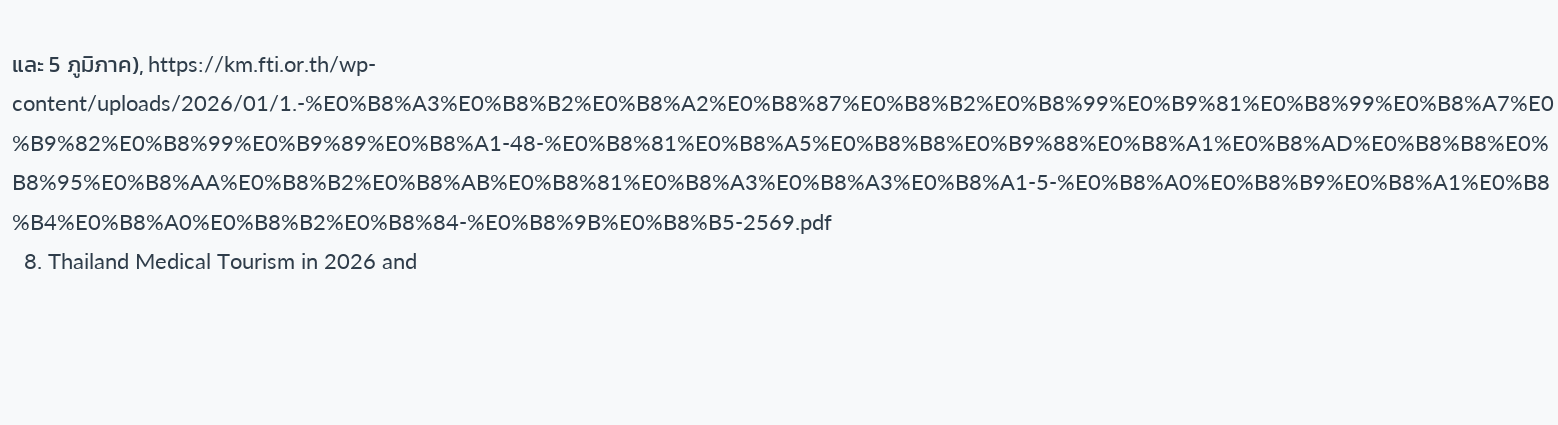และ 5 ภูมิภาค), https://km.fti.or.th/wp-content/uploads/2026/01/1.-%E0%B8%A3%E0%B8%B2%E0%B8%A2%E0%B8%87%E0%B8%B2%E0%B8%99%E0%B9%81%E0%B8%99%E0%B8%A7%E0%B9%82%E0%B8%99%E0%B9%89%E0%B8%A1-48-%E0%B8%81%E0%B8%A5%E0%B8%B8%E0%B9%88%E0%B8%A1%E0%B8%AD%E0%B8%B8%E0%B8%95%E0%B8%AA%E0%B8%B2%E0%B8%AB%E0%B8%81%E0%B8%A3%E0%B8%A3%E0%B8%A1-5-%E0%B8%A0%E0%B8%B9%E0%B8%A1%E0%B8%B4%E0%B8%A0%E0%B8%B2%E0%B8%84-%E0%B8%9B%E0%B8%B5-2569.pdf
  8. Thailand Medical Tourism in 2026 and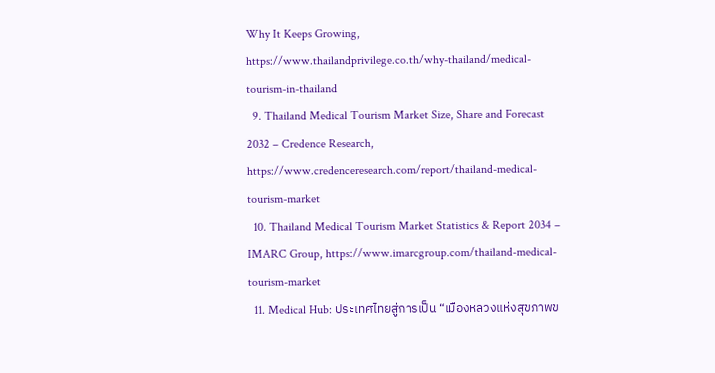Why It Keeps Growing, https://www.thailandprivilege.co.th/why-thailand/medical-tourism-in-thailand
  9. Thailand Medical Tourism Market Size, Share and Forecast 2032 – Credence Research, https://www.credenceresearch.com/report/thailand-medical-tourism-market
  10. Thailand Medical Tourism Market Statistics & Report 2034 – IMARC Group, https://www.imarcgroup.com/thailand-medical-tourism-market
  11. Medical Hub: ประเทศไทยสู่การเป็น “เมืองหลวงแห่งสุขภาพข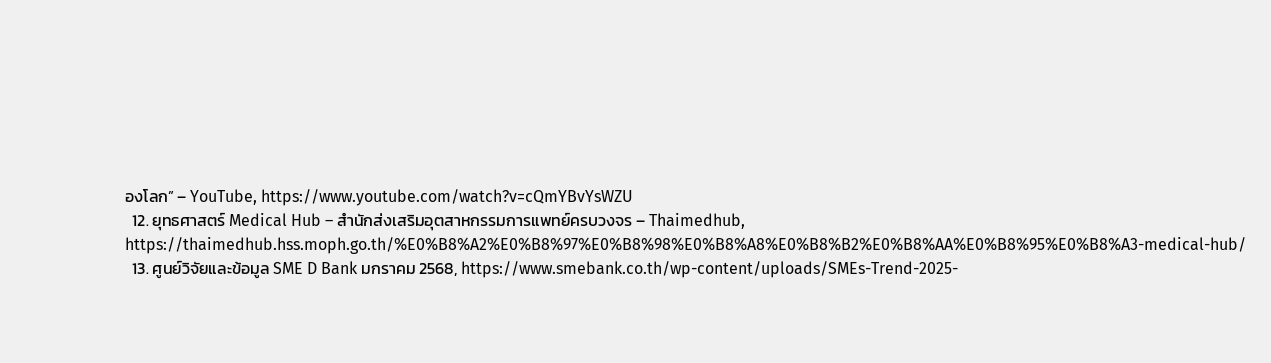องโลก” – YouTube, https://www.youtube.com/watch?v=cQmYBvYsWZU
  12. ยุทธศาสตร์ Medical Hub – สำนักส่งเสริมอุตสาหกรรมการแพทย์ครบวงจร – Thaimedhub, https://thaimedhub.hss.moph.go.th/%E0%B8%A2%E0%B8%97%E0%B8%98%E0%B8%A8%E0%B8%B2%E0%B8%AA%E0%B8%95%E0%B8%A3-medical-hub/
  13. ศูนย์วิจัยและข้อมูล SME D Bank มกราคม 2568, https://www.smebank.co.th/wp-content/uploads/SMEs-Trend-2025-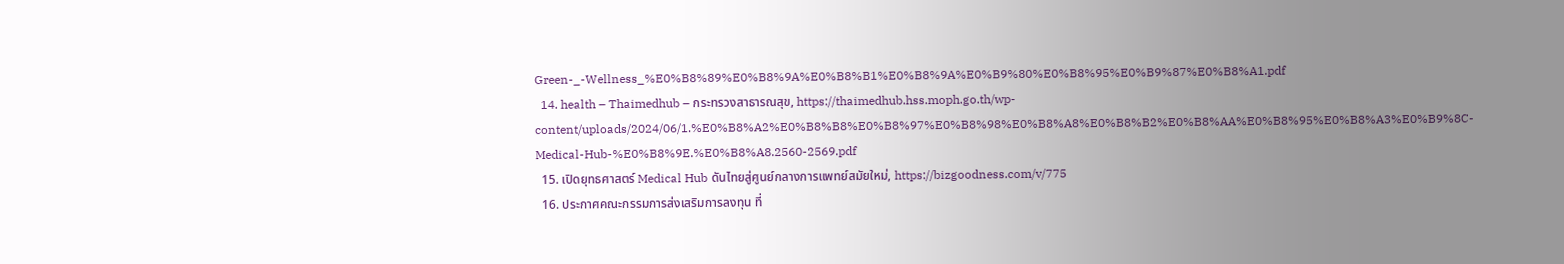Green-_-Wellness_%E0%B8%89%E0%B8%9A%E0%B8%B1%E0%B8%9A%E0%B9%80%E0%B8%95%E0%B9%87%E0%B8%A1.pdf
  14. health – Thaimedhub – กระทรวงสาธารณสุข, https://thaimedhub.hss.moph.go.th/wp-content/uploads/2024/06/1.%E0%B8%A2%E0%B8%B8%E0%B8%97%E0%B8%98%E0%B8%A8%E0%B8%B2%E0%B8%AA%E0%B8%95%E0%B8%A3%E0%B9%8C-Medical-Hub-%E0%B8%9E.%E0%B8%A8.2560-2569.pdf
  15. เปิดยุทธศาสตร์ Medical Hub ดันไทยสู่ศูนย์กลางการแพทย์สมัยใหม่, https://bizgoodness.com/v/775
  16. ประกาศคณะกรรมการส่งเสริมการลงทุน ที่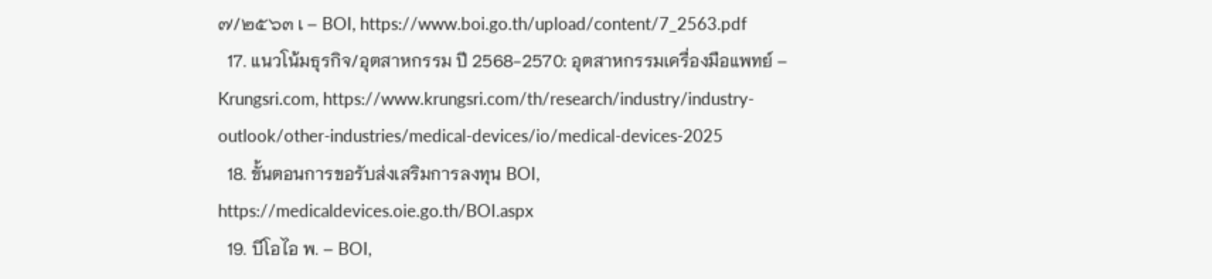๗/๒๕๖๓ เ – BOI, https://www.boi.go.th/upload/content/7_2563.pdf
  17. แนวโน้มธุรกิจ/อุตสาหกรรม ปี 2568-2570: อุตสาหกรรมเครื่องมือแพทย์ – Krungsri.com, https://www.krungsri.com/th/research/industry/industry-outlook/other-industries/medical-devices/io/medical-devices-2025
  18. ขั้นตอนการขอรับส่งเสริมการลงทุน BOI, https://medicaldevices.oie.go.th/BOI.aspx
  19. บีโอไอ พ. – BOI,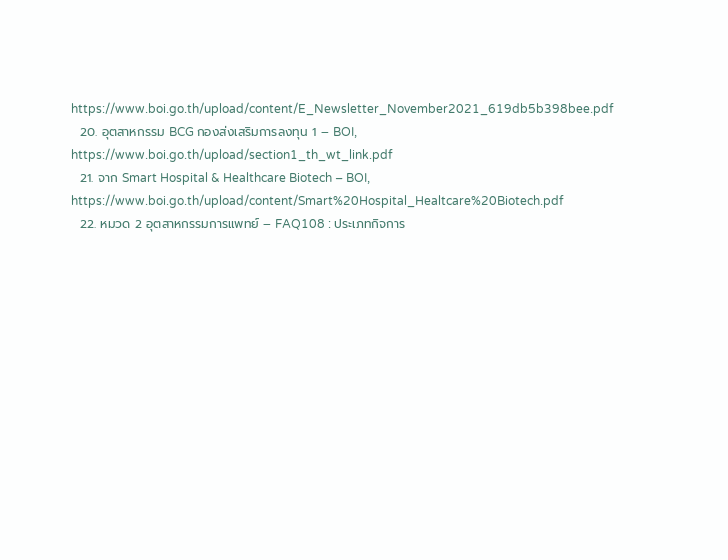https://www.boi.go.th/upload/content/E_Newsletter_November2021_619db5b398bee.pdf
  20. อุตสาหกรรม BCG กองส่งเสริมการลงทุน 1 – BOI, https://www.boi.go.th/upload/section1_th_wt_link.pdf
  21. จาก Smart Hospital & Healthcare Biotech – BOI, https://www.boi.go.th/upload/content/Smart%20Hospital_Healtcare%20Biotech.pdf
  22. หมวด 2 อุตสาหกรรมการแพทย์ – FAQ108 : ประเภทกิจการ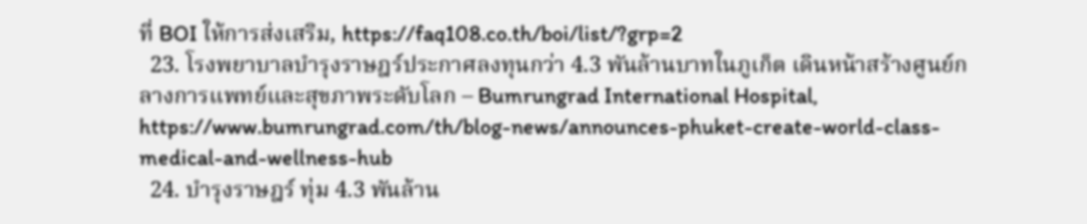ที่ BOI ให้การส่งเสริม, https://faq108.co.th/boi/list/?grp=2
  23. โรงพยาบาลบำรุงราษฎร์ประกาศลงทุนกว่า 4.3 พันล้านบาทในภูเก็ต เดินหน้าสร้างศูนย์กลางการแพทย์และสุขภาพระดับโลก – Bumrungrad International Hospital, https://www.bumrungrad.com/th/blog-news/announces-phuket-create-world-class-medical-and-wellness-hub
  24. บำรุงราษฎร์ ทุ่ม 4.3 พันล้าน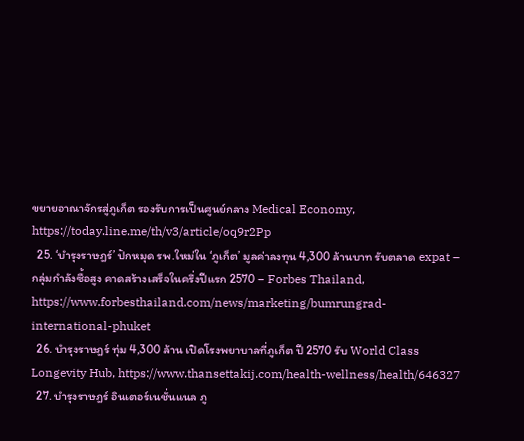ขยายอาณาจักรสู่ภูเก็ต รองรับการเป็นศูนย์กลาง Medical Economy, https://today.line.me/th/v3/article/oq9r2Pp
  25. ‘บำรุงราษฎร์’ ปักหมุด รพ.ใหม่ใน ‘ภูเก็ต’ มูลค่าลงทุน 4,300 ล้านบาท รับตลาด expat – กลุ่มกำลังซื้อสูง คาดสร้างเสร็จในครึ่งปีแรก 2570 – Forbes Thailand, https://www.forbesthailand.com/news/marketing/bumrungrad-international-phuket
  26. บำรุงราษฎร์ ทุ่ม 4,300 ล้าน เปิดโรงพยาบาลที่ภูเก็ต ปี 2570 รับ World Class Longevity Hub, https://www.thansettakij.com/health-wellness/health/646327
  27. บำรุงราษฎร์ อินเตอร์เนชั่นแนล ภู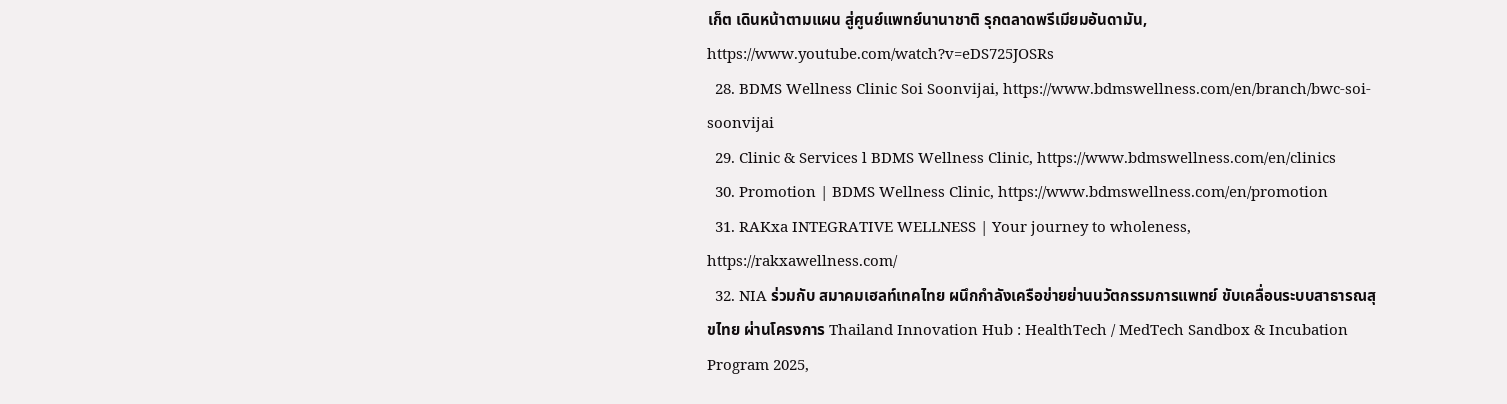เก็ต เดินหน้าตามแผน สู่ศูนย์แพทย์นานาชาติ รุกตลาดพรีเมียมอันดามัน, https://www.youtube.com/watch?v=eDS725JOSRs
  28. BDMS Wellness Clinic Soi Soonvijai, https://www.bdmswellness.com/en/branch/bwc-soi-soonvijai
  29. Clinic & Services l BDMS Wellness Clinic, https://www.bdmswellness.com/en/clinics
  30. Promotion | BDMS Wellness Clinic, https://www.bdmswellness.com/en/promotion
  31. RAKxa INTEGRATIVE WELLNESS | Your journey to wholeness, https://rakxawellness.com/
  32. NIA ร่วมกับ สมาคมเฮลท์เทคไทย ผนึกกำลังเครือข่ายย่านนวัตกรรมการแพทย์ ขับเคลื่อนระบบสาธารณสุขไทย ผ่านโครงการ Thailand Innovation Hub : HealthTech / MedTech Sandbox & Incubation Program 2025,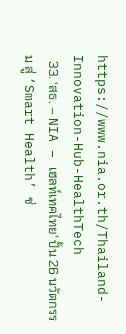https://www.nia.or.th/Thailand-Innovation-Hub-HealthTech
  33. ‘สธ. – NIA – เฮลท์เทคไทย’ ปั้น 26 นวัตกรรม สู่ ‘Smart Health’ ช่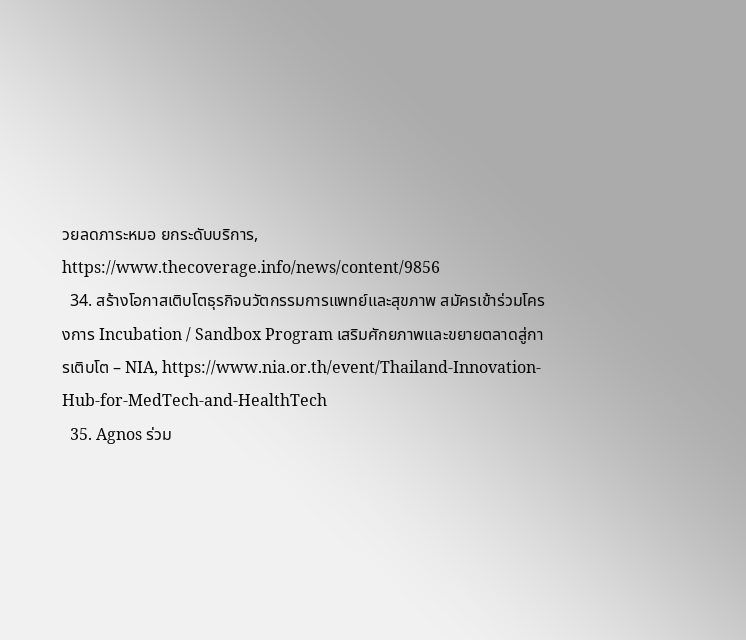วยลดภาระหมอ ยกระดับบริการ, https://www.thecoverage.info/news/content/9856
  34. สร้างโอกาสเติบโตธุรกิจนวัตกรรมการแพทย์และสุขภาพ สมัครเข้าร่วมโครงการ Incubation / Sandbox Program เสริมศักยภาพและขยายตลาดสู่การเติบโต – NIA, https://www.nia.or.th/event/Thailand-Innovation-Hub-for-MedTech-and-HealthTech
  35. Agnos ร่วม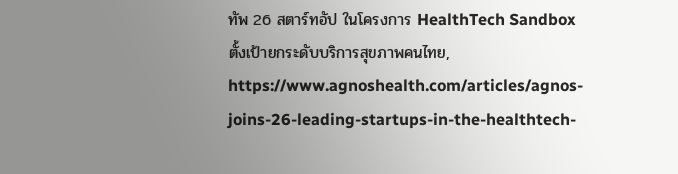ทัพ 26 สตาร์ทอัป ในโครงการ HealthTech Sandbox ตั้งเป้ายกระดับบริการสุขภาพคนไทย, https://www.agnoshealth.com/articles/agnos-joins-26-leading-startups-in-the-healthtech-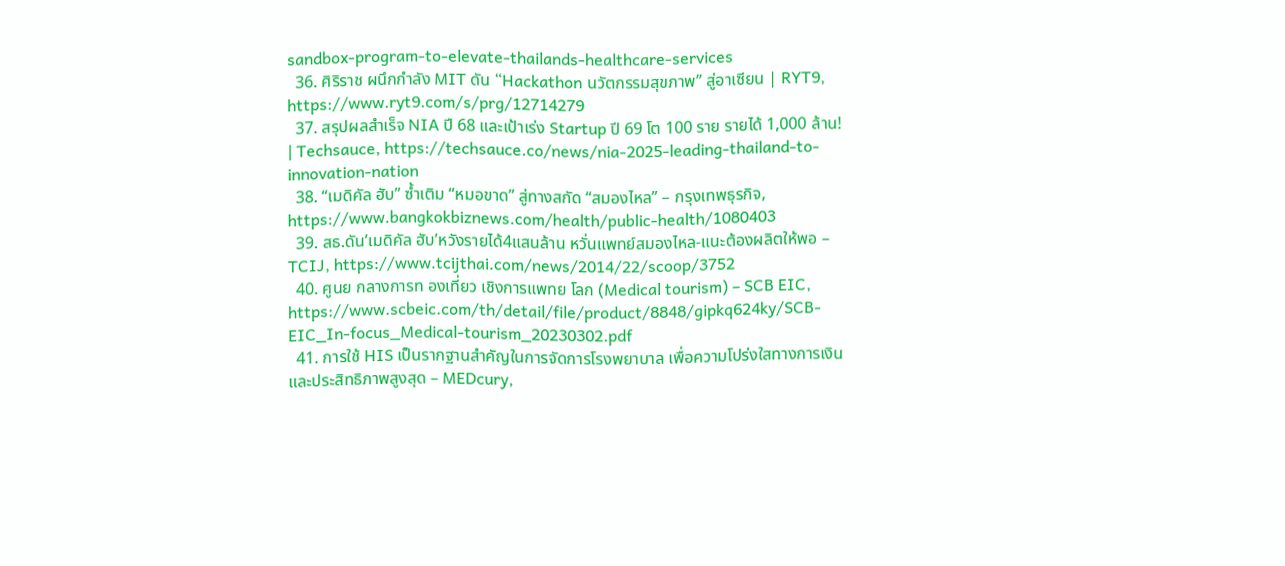sandbox-program-to-elevate-thailands-healthcare-services
  36. ศิริราช ผนึกกำลัง MIT ดัน “Hackathon นวัตกรรมสุขภาพ” สู่อาเซียน | RYT9, https://www.ryt9.com/s/prg/12714279
  37. สรุปผลสำเร็จ NIA ปี 68 และเป้าเร่ง Startup ปี 69 โต 100 ราย รายได้ 1,000 ล้าน! | Techsauce, https://techsauce.co/news/nia-2025-leading-thailand-to-innovation-nation
  38. “เมดิคัล ฮับ” ซ้ำเติม “หมอขาด” สู่ทางสกัด “สมองไหล” – กรุงเทพธุรกิจ, https://www.bangkokbiznews.com/health/public-health/1080403
  39. สธ.ดัน’เมดิคัล ฮับ’หวังรายได้4แสนล้าน หวั่นแพทย์สมองไหล-แนะต้องผลิตให้พอ – TCIJ, https://www.tcijthai.com/news/2014/22/scoop/3752
  40. ศูนย กลางการท องเที่ยว เชิงการแพทย โลก (Medical tourism) – SCB EIC, https://www.scbeic.com/th/detail/file/product/8848/gipkq624ky/SCB-EIC_In-focus_Medical-tourism_20230302.pdf
  41. การใช้ HIS เป็นรากฐานสำคัญในการจัดการโรงพยาบาล เพื่อความโปร่งใสทางการเงินและประสิทธิภาพสูงสุด – MEDcury,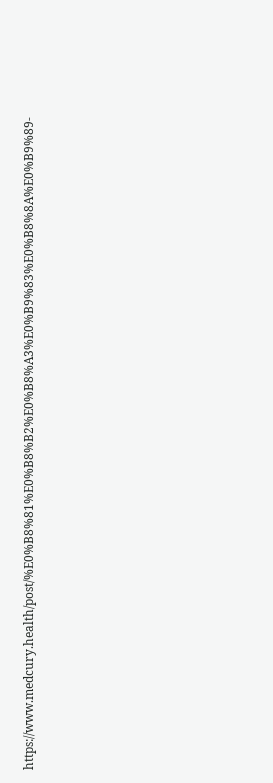https://www.medcury.health/post/%E0%B8%81%E0%B8%B2%E0%B8%A3%E0%B9%83%E0%B8%8A%E0%B9%89-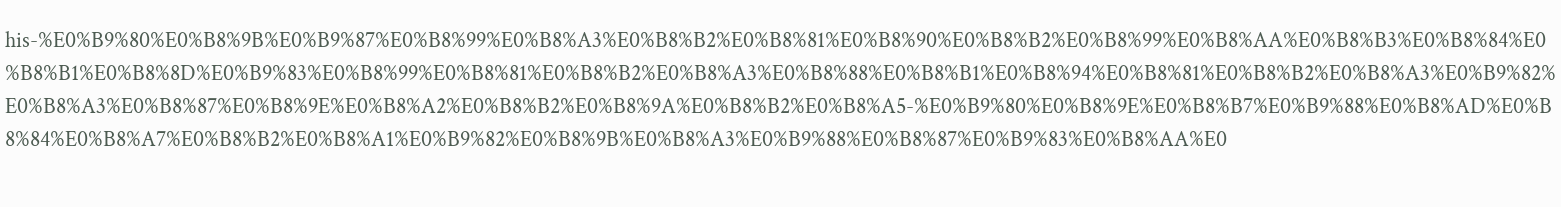his-%E0%B9%80%E0%B8%9B%E0%B9%87%E0%B8%99%E0%B8%A3%E0%B8%B2%E0%B8%81%E0%B8%90%E0%B8%B2%E0%B8%99%E0%B8%AA%E0%B8%B3%E0%B8%84%E0%B8%B1%E0%B8%8D%E0%B9%83%E0%B8%99%E0%B8%81%E0%B8%B2%E0%B8%A3%E0%B8%88%E0%B8%B1%E0%B8%94%E0%B8%81%E0%B8%B2%E0%B8%A3%E0%B9%82%E0%B8%A3%E0%B8%87%E0%B8%9E%E0%B8%A2%E0%B8%B2%E0%B8%9A%E0%B8%B2%E0%B8%A5-%E0%B9%80%E0%B8%9E%E0%B8%B7%E0%B9%88%E0%B8%AD%E0%B8%84%E0%B8%A7%E0%B8%B2%E0%B8%A1%E0%B9%82%E0%B8%9B%E0%B8%A3%E0%B9%88%E0%B8%87%E0%B9%83%E0%B8%AA%E0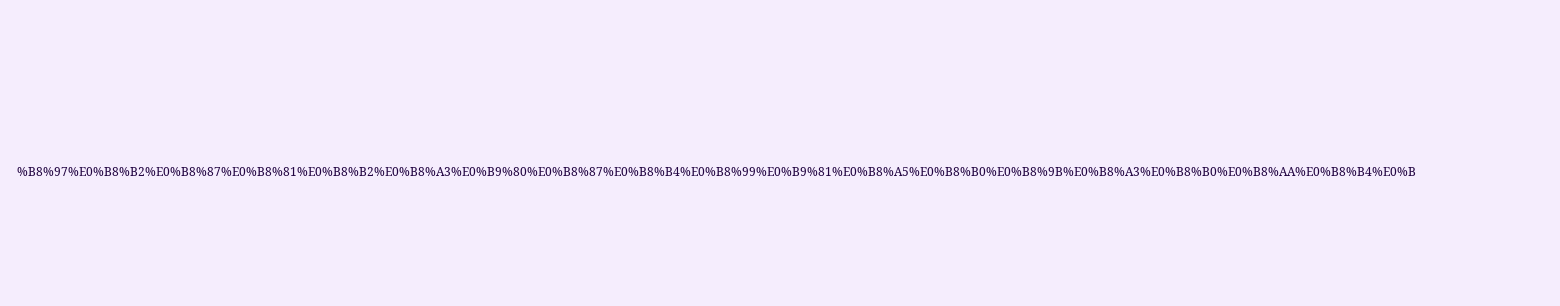%B8%97%E0%B8%B2%E0%B8%87%E0%B8%81%E0%B8%B2%E0%B8%A3%E0%B9%80%E0%B8%87%E0%B8%B4%E0%B8%99%E0%B9%81%E0%B8%A5%E0%B8%B0%E0%B8%9B%E0%B8%A3%E0%B8%B0%E0%B8%AA%E0%B8%B4%E0%B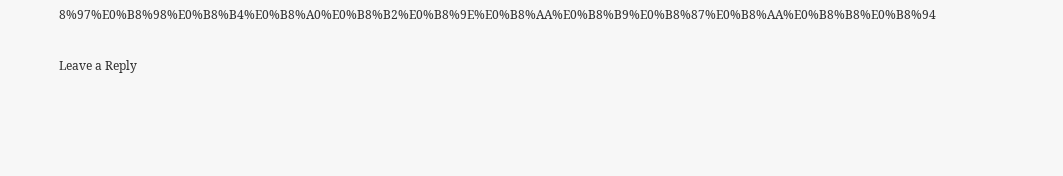8%97%E0%B8%98%E0%B8%B4%E0%B8%A0%E0%B8%B2%E0%B8%9E%E0%B8%AA%E0%B8%B9%E0%B8%87%E0%B8%AA%E0%B8%B8%E0%B8%94

Leave a Reply